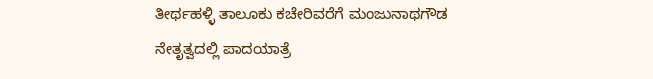ತೀರ್ಥಹಳ್ಳಿ ತಾಲೂಕು ಕಚೇರಿವರೆಗೆ ಮಂಜುನಾಥಗೌಡ ನೇತೃತ್ವದಲ್ಲಿ ಪಾದಯಾತ್ರೆ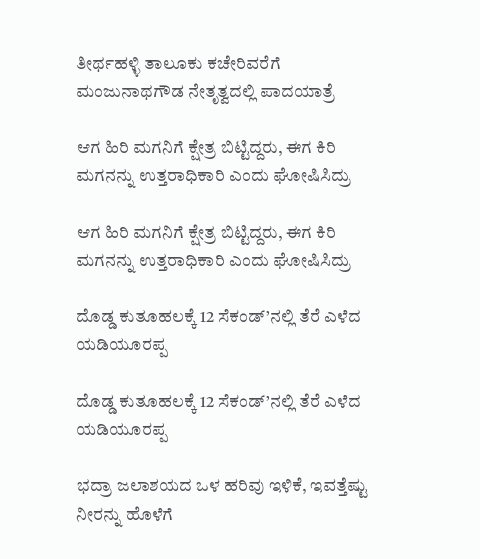ತೀರ್ಥಹಳ್ಳಿ ತಾಲೂಕು ಕಚೇರಿವರೆಗೆ ಮಂಜುನಾಥಗೌಡ ನೇತೃತ್ವದಲ್ಲಿ ಪಾದಯಾತ್ರೆ

ಆಗ ಹಿರಿ ಮಗನಿಗೆ ಕ್ಷೇತ್ರ ಬಿಟ್ಟಿದ್ದರು, ಈಗ ಕಿರಿ ಮಗನನ್ನು ಉತ್ತರಾಧಿಕಾರಿ ಎಂದು ಘೋಷಿಸಿದ್ರು

ಆಗ ಹಿರಿ ಮಗನಿಗೆ ಕ್ಷೇತ್ರ ಬಿಟ್ಟಿದ್ದರು, ಈಗ ಕಿರಿ ಮಗನನ್ನು ಉತ್ತರಾಧಿಕಾರಿ ಎಂದು ಘೋಷಿಸಿದ್ರು

ದೊಡ್ಡ ಕುತೂಹಲಕ್ಕೆ 12 ಸೆಕಂಡ್’ನಲ್ಲಿ ತೆರೆ ಎಳೆದ ಯಡಿಯೂರಪ್ಪ

ದೊಡ್ಡ ಕುತೂಹಲಕ್ಕೆ 12 ಸೆಕಂಡ್’ನಲ್ಲಿ ತೆರೆ ಎಳೆದ ಯಡಿಯೂರಪ್ಪ

ಭದ್ರಾ ಜಲಾಶಯದ ಒಳ ಹರಿವು ಇಳಿಕೆ, ಇವತ್ತೆಷ್ಟು ನೀರನ್ನು ಹೊಳೆಗೆ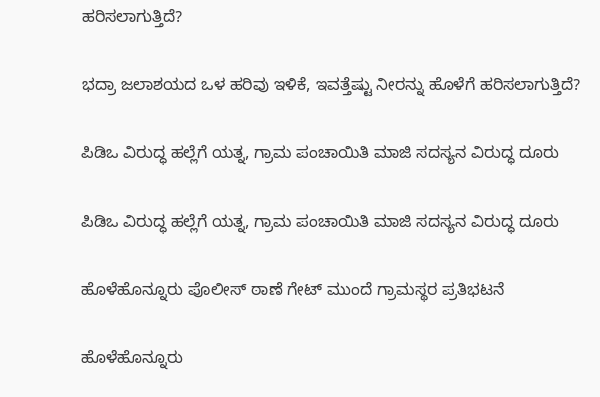ಹರಿಸಲಾಗುತ್ತಿದೆ?

ಭದ್ರಾ ಜಲಾಶಯದ ಒಳ ಹರಿವು ಇಳಿಕೆ, ಇವತ್ತೆಷ್ಟು ನೀರನ್ನು ಹೊಳೆಗೆ ಹರಿಸಲಾಗುತ್ತಿದೆ?

ಪಿಡಿಒ ವಿರುದ್ಧ ಹಲ್ಲೆಗೆ ಯತ್ನ, ಗ್ರಾಮ ಪಂಚಾಯಿತಿ ಮಾಜಿ ಸದಸ್ಯನ ವಿರುದ್ಧ ದೂರು

ಪಿಡಿಒ ವಿರುದ್ಧ ಹಲ್ಲೆಗೆ ಯತ್ನ, ಗ್ರಾಮ ಪಂಚಾಯಿತಿ ಮಾಜಿ ಸದಸ್ಯನ ವಿರುದ್ಧ ದೂರು

ಹೊಳೆಹೊನ್ನೂರು ಪೊಲೀಸ್ ಠಾಣೆ ಗೇಟ್ ಮುಂದೆ ಗ್ರಾಮಸ್ಥರ ಪ್ರತಿಭಟನೆ

ಹೊಳೆಹೊನ್ನೂರು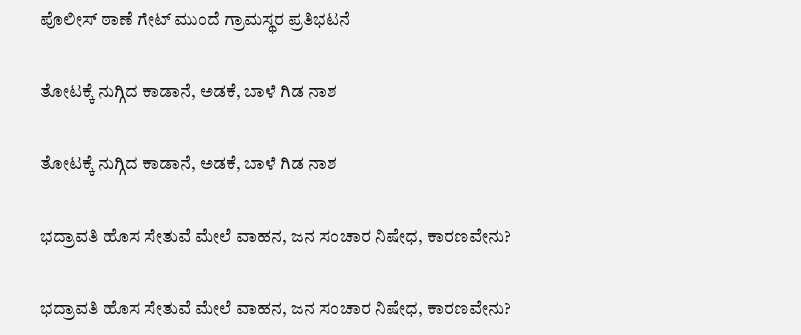ಪೊಲೀಸ್ ಠಾಣೆ ಗೇಟ್ ಮುಂದೆ ಗ್ರಾಮಸ್ಥರ ಪ್ರತಿಭಟನೆ

ತೋಟಕ್ಕೆ ನುಗ್ಗಿದ ಕಾಡಾನೆ, ಅಡಕೆ, ಬಾಳೆ ಗಿಡ ನಾಶ

ತೋಟಕ್ಕೆ ನುಗ್ಗಿದ ಕಾಡಾನೆ, ಅಡಕೆ, ಬಾಳೆ ಗಿಡ ನಾಶ

ಭದ್ರಾವತಿ ಹೊಸ ಸೇತುವೆ ಮೇಲೆ ವಾಹನ, ಜನ ಸಂಚಾರ ನಿಷೇಧ, ಕಾರಣವೇನು?

ಭದ್ರಾವತಿ ಹೊಸ ಸೇತುವೆ ಮೇಲೆ ವಾಹನ, ಜನ ಸಂಚಾರ ನಿಷೇಧ, ಕಾರಣವೇನು?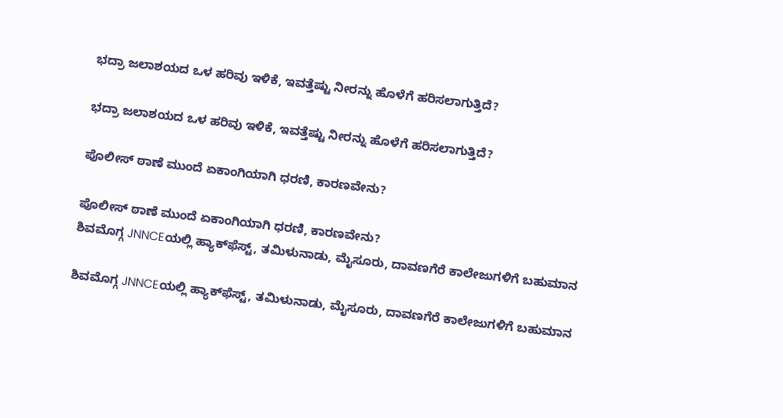ಭದ್ರಾ ಜಲಾಶಯದ ಒಳ ಹರಿವು ಇಳಿಕೆ, ಇವತ್ತೆಷ್ಟು ನೀರನ್ನು ಹೊಳೆಗೆ ಹರಿಸಲಾಗುತ್ತಿದೆ?

ಭದ್ರಾ ಜಲಾಶಯದ ಒಳ ಹರಿವು ಇಳಿಕೆ, ಇವತ್ತೆಷ್ಟು ನೀರನ್ನು ಹೊಳೆಗೆ ಹರಿಸಲಾಗುತ್ತಿದೆ?

ಪೊಲೀಸ್ ಠಾಣೆ ಮುಂದೆ ಏಕಾಂಗಿಯಾಗಿ ಧರಣಿ, ಕಾರಣವೇನು?

ಪೊಲೀಸ್ ಠಾಣೆ ಮುಂದೆ ಏಕಾಂಗಿಯಾಗಿ ಧರಣಿ, ಕಾರಣವೇನು?
ಶಿವಮೊಗ್ಗ JNNCEಯಲ್ಲಿ ಹ್ಯಾಕ್‌ಫೆಸ್ಟ್‌, ತಮಿಳುನಾಡು, ಮೈಸೂರು, ದಾವಣಗೆರೆ ಕಾಲೇಜುಗಳಿಗೆ ಬಹುಮಾನ

ಶಿವಮೊಗ್ಗ JNNCEಯಲ್ಲಿ ಹ್ಯಾಕ್‌ಫೆಸ್ಟ್‌, ತಮಿಳುನಾಡು, ಮೈಸೂರು, ದಾವಣಗೆರೆ ಕಾಲೇಜುಗಳಿಗೆ ಬಹುಮಾನ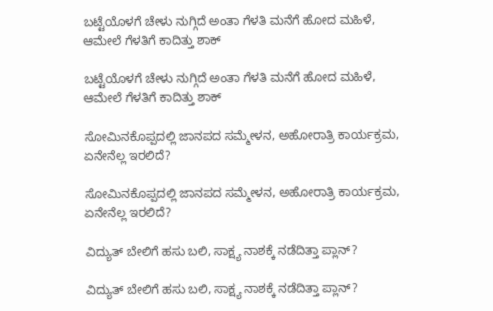ಬಟ್ಟೆಯೊಳಗೆ ಚೇಳು ನುಗ್ಗಿದೆ ಅಂತಾ ಗೆಳತಿ ಮನೆಗೆ ಹೋದ ಮಹಿಳೆ, ಆಮೇಲೆ ಗೆಳತಿಗೆ ಕಾದಿತ್ತು ಶಾಕ್

ಬಟ್ಟೆಯೊಳಗೆ ಚೇಳು ನುಗ್ಗಿದೆ ಅಂತಾ ಗೆಳತಿ ಮನೆಗೆ ಹೋದ ಮಹಿಳೆ, ಆಮೇಲೆ ಗೆಳತಿಗೆ ಕಾದಿತ್ತು ಶಾಕ್

ಸೋಮಿನಕೊಪ್ಪದಲ್ಲಿ ಜಾನಪದ ಸಮ್ಮೇಳನ, ಅಹೋರಾತ್ರಿ ಕಾರ್ಯಕ್ರಮ, ಏನೇನೆಲ್ಲ ಇರಲಿದೆ?

ಸೋಮಿನಕೊಪ್ಪದಲ್ಲಿ ಜಾನಪದ ಸಮ್ಮೇಳನ, ಅಹೋರಾತ್ರಿ ಕಾರ್ಯಕ್ರಮ, ಏನೇನೆಲ್ಲ ಇರಲಿದೆ?

ವಿದ್ಯುತ್‌ ಬೇಲಿಗೆ ಹಸು ಬಲಿ, ಸಾಕ್ಷ್ಯ ನಾಶಕ್ಕೆ ನಡೆದಿತ್ತಾ ಪ್ಲಾನ್?

ವಿದ್ಯುತ್‌ ಬೇಲಿಗೆ ಹಸು ಬಲಿ, ಸಾಕ್ಷ್ಯ ನಾಶಕ್ಕೆ ನಡೆದಿತ್ತಾ ಪ್ಲಾನ್?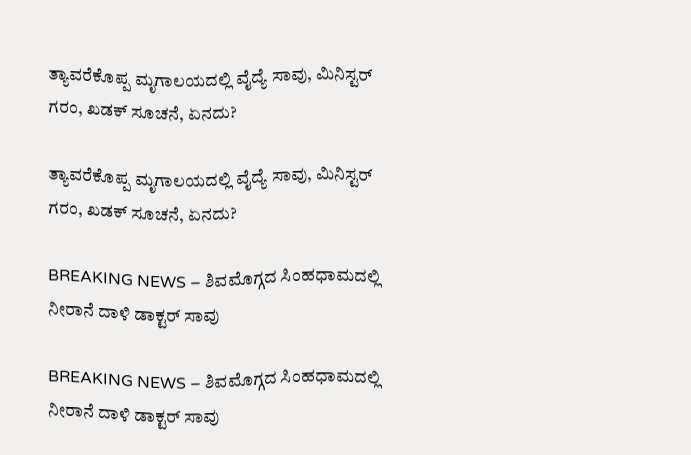ತ್ಯಾವರೆಕೊಪ್ಪ ಮೃಗಾಲಯದಲ್ಲಿ ವೈದ್ಯೆ ಸಾವು, ಮಿನಿಸ್ಟರ್‌ ಗರಂ, ಖಡಕ್‌ ಸೂಚನೆ, ಏನದು?

ತ್ಯಾವರೆಕೊಪ್ಪ ಮೃಗಾಲಯದಲ್ಲಿ ವೈದ್ಯೆ ಸಾವು, ಮಿನಿಸ್ಟರ್‌ ಗರಂ, ಖಡಕ್‌ ಸೂಚನೆ, ಏನದು?

BREAKING NEWS – ಶಿವಮೊಗ್ಗದ ಸಿಂಹಧಾಮದಲ್ಲಿ ನೀರಾನೆ ದಾಳಿ ಡಾಕ್ಟರ್‌ ಸಾವು

BREAKING NEWS – ಶಿವಮೊಗ್ಗದ ಸಿಂಹಧಾಮದಲ್ಲಿ ನೀರಾನೆ ದಾಳಿ ಡಾಕ್ಟರ್‌ ಸಾವು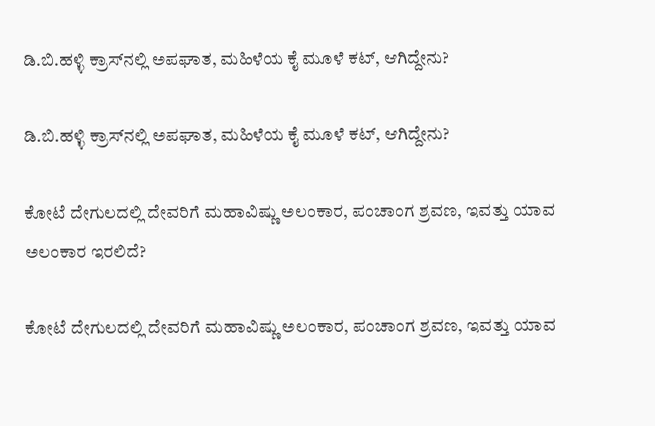ಡಿ.ಬಿ.ಹಳ್ಳಿ ಕ್ರಾಸ್‌ನಲ್ಲಿ ಅಪಘಾತ, ಮಹಿಳೆಯ ಕೈ ಮೂಳೆ ಕಟ್‌, ಆಗಿದ್ದೇನು?

ಡಿ.ಬಿ.ಹಳ್ಳಿ ಕ್ರಾಸ್‌ನಲ್ಲಿ ಅಪಘಾತ, ಮಹಿಳೆಯ ಕೈ ಮೂಳೆ ಕಟ್‌, ಆಗಿದ್ದೇನು?

ಕೋಟೆ ದೇಗುಲದಲ್ಲಿ ದೇವರಿಗೆ ಮಹಾವಿಷ್ಣು ಅಲಂಕಾರ, ಪಂಚಾಂಗ ಶ್ರವಣ, ಇವತ್ತು ಯಾವ ಅಲಂಕಾರ ಇರಲಿದೆ?

ಕೋಟೆ ದೇಗುಲದಲ್ಲಿ ದೇವರಿಗೆ ಮಹಾವಿಷ್ಣು ಅಲಂಕಾರ, ಪಂಚಾಂಗ ಶ್ರವಣ, ಇವತ್ತು ಯಾವ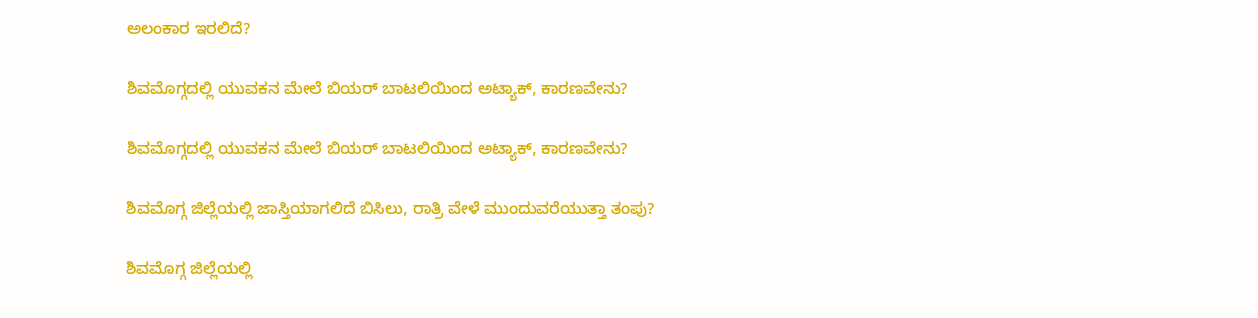ಅಲಂಕಾರ ಇರಲಿದೆ?

ಶಿವಮೊಗ್ಗದಲ್ಲಿ ಯುವಕನ ಮೇಲೆ ಬಿಯರ್‌ ಬಾಟಲಿಯಿಂದ ಅಟ್ಯಾಕ್‌, ಕಾರಣವೇನು?

ಶಿವಮೊಗ್ಗದಲ್ಲಿ ಯುವಕನ ಮೇಲೆ ಬಿಯರ್‌ ಬಾಟಲಿಯಿಂದ ಅಟ್ಯಾಕ್‌, ಕಾರಣವೇನು?

ಶಿವಮೊಗ್ಗ ಜಿಲ್ಲೆಯಲ್ಲಿ ಜಾಸ್ತಿಯಾಗಲಿದೆ ಬಿಸಿಲು, ರಾತ್ರಿ ವೇಳೆ ಮುಂದುವರೆಯುತ್ತಾ ತಂಪು?

ಶಿವಮೊಗ್ಗ ಜಿಲ್ಲೆಯಲ್ಲಿ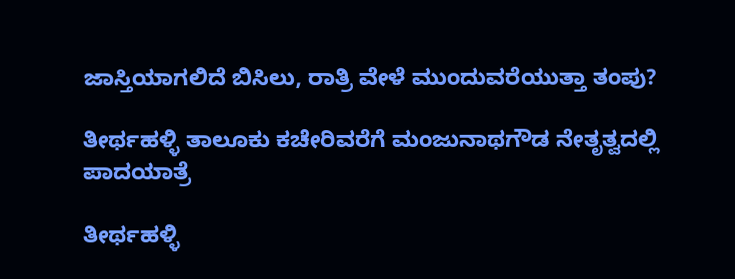ಜಾಸ್ತಿಯಾಗಲಿದೆ ಬಿಸಿಲು, ರಾತ್ರಿ ವೇಳೆ ಮುಂದುವರೆಯುತ್ತಾ ತಂಪು?

ತೀರ್ಥಹಳ್ಳಿ ತಾಲೂಕು ಕಚೇರಿವರೆಗೆ ಮಂಜುನಾಥಗೌಡ ನೇತೃತ್ವದಲ್ಲಿ ಪಾದಯಾತ್ರೆ

ತೀರ್ಥಹಳ್ಳಿ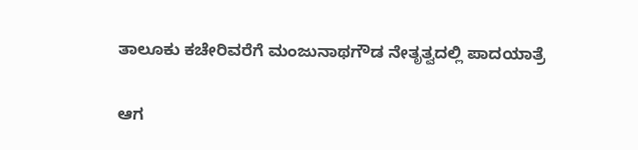ತಾಲೂಕು ಕಚೇರಿವರೆಗೆ ಮಂಜುನಾಥಗೌಡ ನೇತೃತ್ವದಲ್ಲಿ ಪಾದಯಾತ್ರೆ

ಆಗ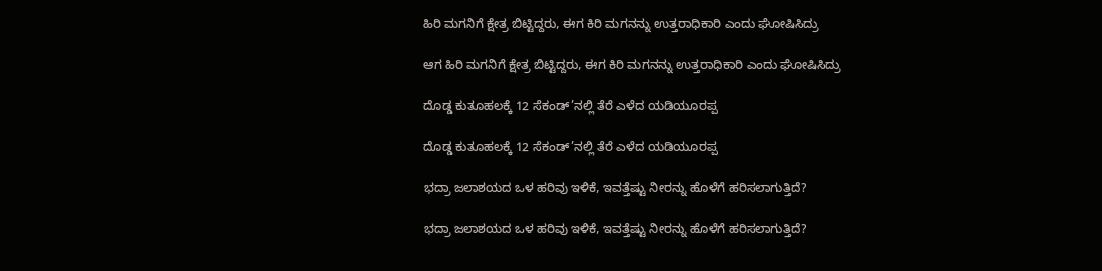ಹಿರಿ ಮಗನಿಗೆ ಕ್ಷೇತ್ರ ಬಿಟ್ಟಿದ್ದರು, ಈಗ ಕಿರಿ ಮಗನನ್ನು ಉತ್ತರಾಧಿಕಾರಿ ಎಂದು ಘೋಷಿಸಿದ್ರು

ಆಗ ಹಿರಿ ಮಗನಿಗೆ ಕ್ಷೇತ್ರ ಬಿಟ್ಟಿದ್ದರು, ಈಗ ಕಿರಿ ಮಗನನ್ನು ಉತ್ತರಾಧಿಕಾರಿ ಎಂದು ಘೋಷಿಸಿದ್ರು

ದೊಡ್ಡ ಕುತೂಹಲಕ್ಕೆ 12 ಸೆಕಂಡ್’ನಲ್ಲಿ ತೆರೆ ಎಳೆದ ಯಡಿಯೂರಪ್ಪ

ದೊಡ್ಡ ಕುತೂಹಲಕ್ಕೆ 12 ಸೆಕಂಡ್’ನಲ್ಲಿ ತೆರೆ ಎಳೆದ ಯಡಿಯೂರಪ್ಪ

ಭದ್ರಾ ಜಲಾಶಯದ ಒಳ ಹರಿವು ಇಳಿಕೆ, ಇವತ್ತೆಷ್ಟು ನೀರನ್ನು ಹೊಳೆಗೆ ಹರಿಸಲಾಗುತ್ತಿದೆ?

ಭದ್ರಾ ಜಲಾಶಯದ ಒಳ ಹರಿವು ಇಳಿಕೆ, ಇವತ್ತೆಷ್ಟು ನೀರನ್ನು ಹೊಳೆಗೆ ಹರಿಸಲಾಗುತ್ತಿದೆ?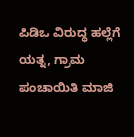ಪಿಡಿಒ ವಿರುದ್ಧ ಹಲ್ಲೆಗೆ ಯತ್ನ, ಗ್ರಾಮ ಪಂಚಾಯಿತಿ ಮಾಜಿ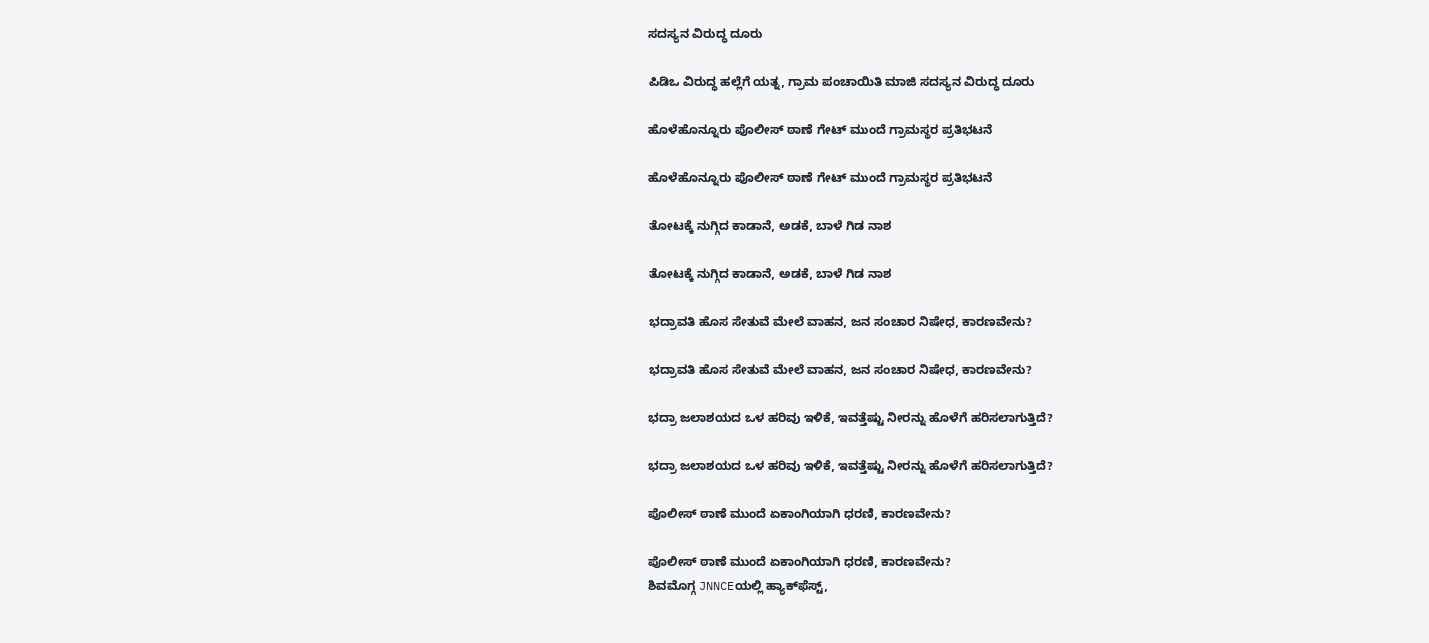ಸದಸ್ಯನ ವಿರುದ್ಧ ದೂರು

ಪಿಡಿಒ ವಿರುದ್ಧ ಹಲ್ಲೆಗೆ ಯತ್ನ, ಗ್ರಾಮ ಪಂಚಾಯಿತಿ ಮಾಜಿ ಸದಸ್ಯನ ವಿರುದ್ಧ ದೂರು

ಹೊಳೆಹೊನ್ನೂರು ಪೊಲೀಸ್ ಠಾಣೆ ಗೇಟ್ ಮುಂದೆ ಗ್ರಾಮಸ್ಥರ ಪ್ರತಿಭಟನೆ

ಹೊಳೆಹೊನ್ನೂರು ಪೊಲೀಸ್ ಠಾಣೆ ಗೇಟ್ ಮುಂದೆ ಗ್ರಾಮಸ್ಥರ ಪ್ರತಿಭಟನೆ

ತೋಟಕ್ಕೆ ನುಗ್ಗಿದ ಕಾಡಾನೆ, ಅಡಕೆ, ಬಾಳೆ ಗಿಡ ನಾಶ

ತೋಟಕ್ಕೆ ನುಗ್ಗಿದ ಕಾಡಾನೆ, ಅಡಕೆ, ಬಾಳೆ ಗಿಡ ನಾಶ

ಭದ್ರಾವತಿ ಹೊಸ ಸೇತುವೆ ಮೇಲೆ ವಾಹನ, ಜನ ಸಂಚಾರ ನಿಷೇಧ, ಕಾರಣವೇನು?

ಭದ್ರಾವತಿ ಹೊಸ ಸೇತುವೆ ಮೇಲೆ ವಾಹನ, ಜನ ಸಂಚಾರ ನಿಷೇಧ, ಕಾರಣವೇನು?

ಭದ್ರಾ ಜಲಾಶಯದ ಒಳ ಹರಿವು ಇಳಿಕೆ, ಇವತ್ತೆಷ್ಟು ನೀರನ್ನು ಹೊಳೆಗೆ ಹರಿಸಲಾಗುತ್ತಿದೆ?

ಭದ್ರಾ ಜಲಾಶಯದ ಒಳ ಹರಿವು ಇಳಿಕೆ, ಇವತ್ತೆಷ್ಟು ನೀರನ್ನು ಹೊಳೆಗೆ ಹರಿಸಲಾಗುತ್ತಿದೆ?

ಪೊಲೀಸ್ ಠಾಣೆ ಮುಂದೆ ಏಕಾಂಗಿಯಾಗಿ ಧರಣಿ, ಕಾರಣವೇನು?

ಪೊಲೀಸ್ ಠಾಣೆ ಮುಂದೆ ಏಕಾಂಗಿಯಾಗಿ ಧರಣಿ, ಕಾರಣವೇನು?
ಶಿವಮೊಗ್ಗ JNNCEಯಲ್ಲಿ ಹ್ಯಾಕ್‌ಫೆಸ್ಟ್‌,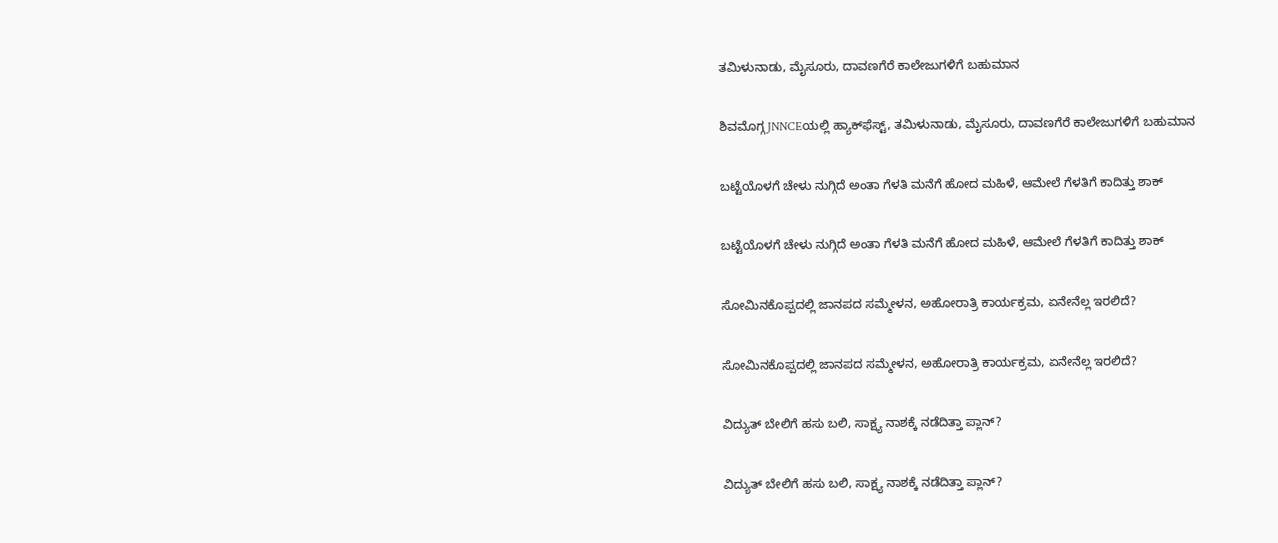ತಮಿಳುನಾಡು, ಮೈಸೂರು, ದಾವಣಗೆರೆ ಕಾಲೇಜುಗಳಿಗೆ ಬಹುಮಾನ

ಶಿವಮೊಗ್ಗ JNNCEಯಲ್ಲಿ ಹ್ಯಾಕ್‌ಫೆಸ್ಟ್‌, ತಮಿಳುನಾಡು, ಮೈಸೂರು, ದಾವಣಗೆರೆ ಕಾಲೇಜುಗಳಿಗೆ ಬಹುಮಾನ

ಬಟ್ಟೆಯೊಳಗೆ ಚೇಳು ನುಗ್ಗಿದೆ ಅಂತಾ ಗೆಳತಿ ಮನೆಗೆ ಹೋದ ಮಹಿಳೆ, ಆಮೇಲೆ ಗೆಳತಿಗೆ ಕಾದಿತ್ತು ಶಾಕ್

ಬಟ್ಟೆಯೊಳಗೆ ಚೇಳು ನುಗ್ಗಿದೆ ಅಂತಾ ಗೆಳತಿ ಮನೆಗೆ ಹೋದ ಮಹಿಳೆ, ಆಮೇಲೆ ಗೆಳತಿಗೆ ಕಾದಿತ್ತು ಶಾಕ್

ಸೋಮಿನಕೊಪ್ಪದಲ್ಲಿ ಜಾನಪದ ಸಮ್ಮೇಳನ, ಅಹೋರಾತ್ರಿ ಕಾರ್ಯಕ್ರಮ, ಏನೇನೆಲ್ಲ ಇರಲಿದೆ?

ಸೋಮಿನಕೊಪ್ಪದಲ್ಲಿ ಜಾನಪದ ಸಮ್ಮೇಳನ, ಅಹೋರಾತ್ರಿ ಕಾರ್ಯಕ್ರಮ, ಏನೇನೆಲ್ಲ ಇರಲಿದೆ?

ವಿದ್ಯುತ್‌ ಬೇಲಿಗೆ ಹಸು ಬಲಿ, ಸಾಕ್ಷ್ಯ ನಾಶಕ್ಕೆ ನಡೆದಿತ್ತಾ ಪ್ಲಾನ್?

ವಿದ್ಯುತ್‌ ಬೇಲಿಗೆ ಹಸು ಬಲಿ, ಸಾಕ್ಷ್ಯ ನಾಶಕ್ಕೆ ನಡೆದಿತ್ತಾ ಪ್ಲಾನ್?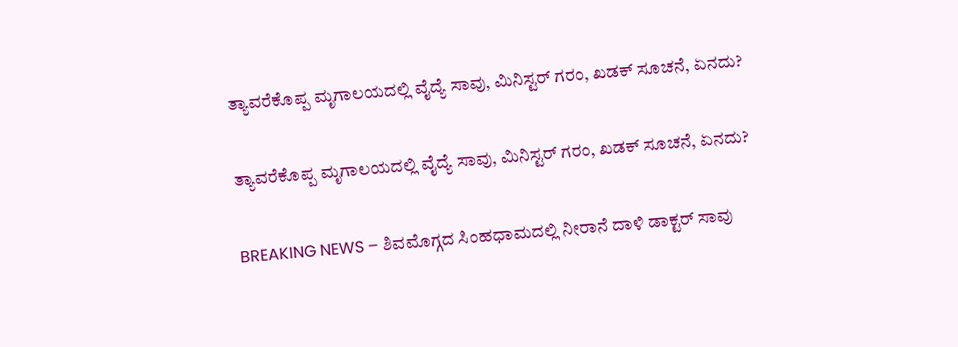ತ್ಯಾವರೆಕೊಪ್ಪ ಮೃಗಾಲಯದಲ್ಲಿ ವೈದ್ಯೆ ಸಾವು, ಮಿನಿಸ್ಟರ್‌ ಗರಂ, ಖಡಕ್‌ ಸೂಚನೆ, ಏನದು?

ತ್ಯಾವರೆಕೊಪ್ಪ ಮೃಗಾಲಯದಲ್ಲಿ ವೈದ್ಯೆ ಸಾವು, ಮಿನಿಸ್ಟರ್‌ ಗರಂ, ಖಡಕ್‌ ಸೂಚನೆ, ಏನದು?

BREAKING NEWS – ಶಿವಮೊಗ್ಗದ ಸಿಂಹಧಾಮದಲ್ಲಿ ನೀರಾನೆ ದಾಳಿ ಡಾಕ್ಟರ್‌ ಸಾವು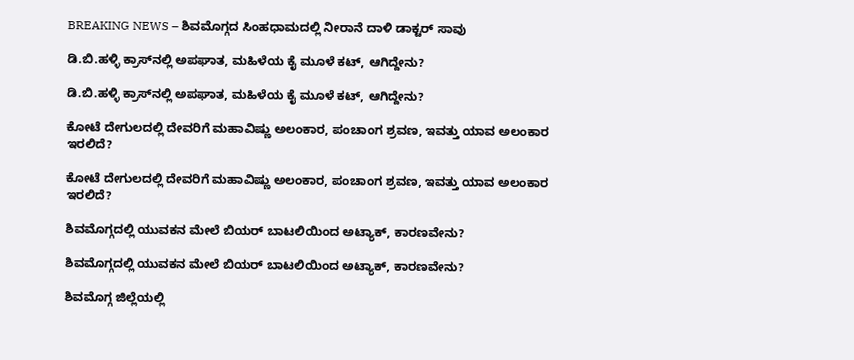BREAKING NEWS – ಶಿವಮೊಗ್ಗದ ಸಿಂಹಧಾಮದಲ್ಲಿ ನೀರಾನೆ ದಾಳಿ ಡಾಕ್ಟರ್‌ ಸಾವು

ಡಿ.ಬಿ.ಹಳ್ಳಿ ಕ್ರಾಸ್‌ನಲ್ಲಿ ಅಪಘಾತ, ಮಹಿಳೆಯ ಕೈ ಮೂಳೆ ಕಟ್‌, ಆಗಿದ್ದೇನು?

ಡಿ.ಬಿ.ಹಳ್ಳಿ ಕ್ರಾಸ್‌ನಲ್ಲಿ ಅಪಘಾತ, ಮಹಿಳೆಯ ಕೈ ಮೂಳೆ ಕಟ್‌, ಆಗಿದ್ದೇನು?

ಕೋಟೆ ದೇಗುಲದಲ್ಲಿ ದೇವರಿಗೆ ಮಹಾವಿಷ್ಣು ಅಲಂಕಾರ, ಪಂಚಾಂಗ ಶ್ರವಣ, ಇವತ್ತು ಯಾವ ಅಲಂಕಾರ ಇರಲಿದೆ?

ಕೋಟೆ ದೇಗುಲದಲ್ಲಿ ದೇವರಿಗೆ ಮಹಾವಿಷ್ಣು ಅಲಂಕಾರ, ಪಂಚಾಂಗ ಶ್ರವಣ, ಇವತ್ತು ಯಾವ ಅಲಂಕಾರ ಇರಲಿದೆ?

ಶಿವಮೊಗ್ಗದಲ್ಲಿ ಯುವಕನ ಮೇಲೆ ಬಿಯರ್‌ ಬಾಟಲಿಯಿಂದ ಅಟ್ಯಾಕ್‌, ಕಾರಣವೇನು?

ಶಿವಮೊಗ್ಗದಲ್ಲಿ ಯುವಕನ ಮೇಲೆ ಬಿಯರ್‌ ಬಾಟಲಿಯಿಂದ ಅಟ್ಯಾಕ್‌, ಕಾರಣವೇನು?

ಶಿವಮೊಗ್ಗ ಜಿಲ್ಲೆಯಲ್ಲಿ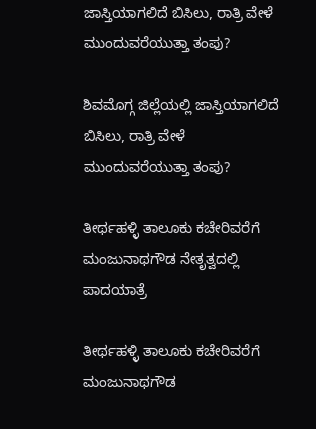ಜಾಸ್ತಿಯಾಗಲಿದೆ ಬಿಸಿಲು, ರಾತ್ರಿ ವೇಳೆ ಮುಂದುವರೆಯುತ್ತಾ ತಂಪು?

ಶಿವಮೊಗ್ಗ ಜಿಲ್ಲೆಯಲ್ಲಿ ಜಾಸ್ತಿಯಾಗಲಿದೆ ಬಿಸಿಲು, ರಾತ್ರಿ ವೇಳೆ ಮುಂದುವರೆಯುತ್ತಾ ತಂಪು?

ತೀರ್ಥಹಳ್ಳಿ ತಾಲೂಕು ಕಚೇರಿವರೆಗೆ ಮಂಜುನಾಥಗೌಡ ನೇತೃತ್ವದಲ್ಲಿ ಪಾದಯಾತ್ರೆ

ತೀರ್ಥಹಳ್ಳಿ ತಾಲೂಕು ಕಚೇರಿವರೆಗೆ ಮಂಜುನಾಥಗೌಡ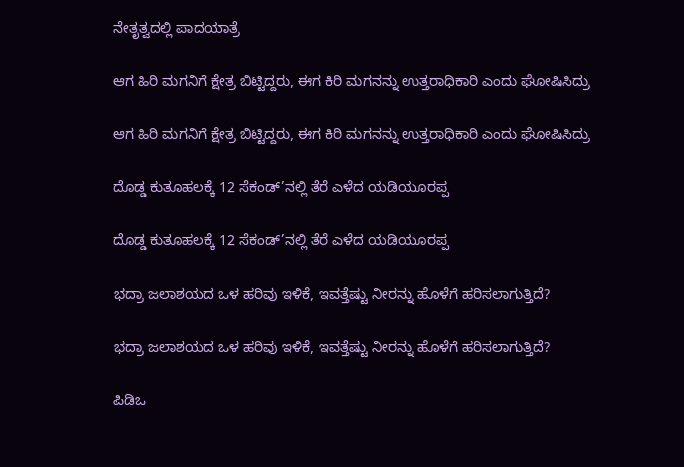ನೇತೃತ್ವದಲ್ಲಿ ಪಾದಯಾತ್ರೆ

ಆಗ ಹಿರಿ ಮಗನಿಗೆ ಕ್ಷೇತ್ರ ಬಿಟ್ಟಿದ್ದರು, ಈಗ ಕಿರಿ ಮಗನನ್ನು ಉತ್ತರಾಧಿಕಾರಿ ಎಂದು ಘೋಷಿಸಿದ್ರು

ಆಗ ಹಿರಿ ಮಗನಿಗೆ ಕ್ಷೇತ್ರ ಬಿಟ್ಟಿದ್ದರು, ಈಗ ಕಿರಿ ಮಗನನ್ನು ಉತ್ತರಾಧಿಕಾರಿ ಎಂದು ಘೋಷಿಸಿದ್ರು

ದೊಡ್ಡ ಕುತೂಹಲಕ್ಕೆ 12 ಸೆಕಂಡ್’ನಲ್ಲಿ ತೆರೆ ಎಳೆದ ಯಡಿಯೂರಪ್ಪ

ದೊಡ್ಡ ಕುತೂಹಲಕ್ಕೆ 12 ಸೆಕಂಡ್’ನಲ್ಲಿ ತೆರೆ ಎಳೆದ ಯಡಿಯೂರಪ್ಪ

ಭದ್ರಾ ಜಲಾಶಯದ ಒಳ ಹರಿವು ಇಳಿಕೆ, ಇವತ್ತೆಷ್ಟು ನೀರನ್ನು ಹೊಳೆಗೆ ಹರಿಸಲಾಗುತ್ತಿದೆ?

ಭದ್ರಾ ಜಲಾಶಯದ ಒಳ ಹರಿವು ಇಳಿಕೆ, ಇವತ್ತೆಷ್ಟು ನೀರನ್ನು ಹೊಳೆಗೆ ಹರಿಸಲಾಗುತ್ತಿದೆ?

ಪಿಡಿಒ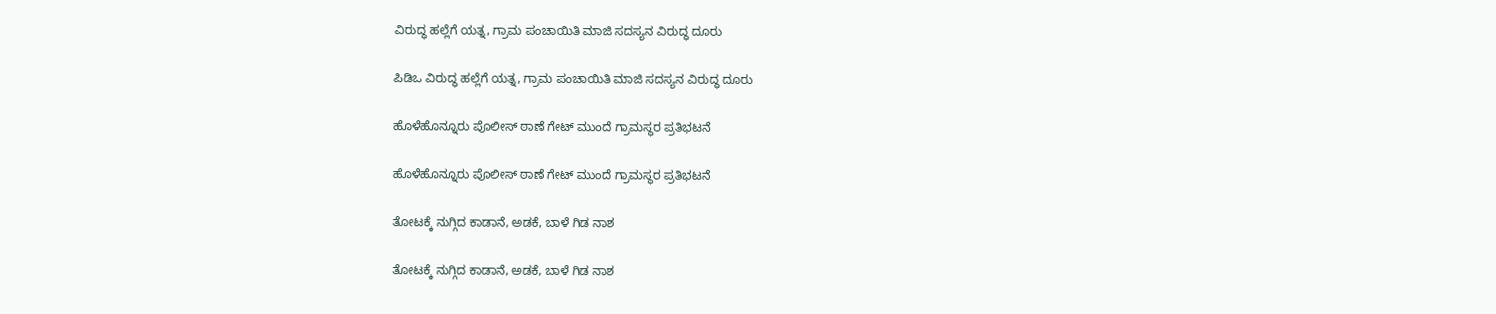ವಿರುದ್ಧ ಹಲ್ಲೆಗೆ ಯತ್ನ, ಗ್ರಾಮ ಪಂಚಾಯಿತಿ ಮಾಜಿ ಸದಸ್ಯನ ವಿರುದ್ಧ ದೂರು

ಪಿಡಿಒ ವಿರುದ್ಧ ಹಲ್ಲೆಗೆ ಯತ್ನ, ಗ್ರಾಮ ಪಂಚಾಯಿತಿ ಮಾಜಿ ಸದಸ್ಯನ ವಿರುದ್ಧ ದೂರು

ಹೊಳೆಹೊನ್ನೂರು ಪೊಲೀಸ್ ಠಾಣೆ ಗೇಟ್ ಮುಂದೆ ಗ್ರಾಮಸ್ಥರ ಪ್ರತಿಭಟನೆ

ಹೊಳೆಹೊನ್ನೂರು ಪೊಲೀಸ್ ಠಾಣೆ ಗೇಟ್ ಮುಂದೆ ಗ್ರಾಮಸ್ಥರ ಪ್ರತಿಭಟನೆ

ತೋಟಕ್ಕೆ ನುಗ್ಗಿದ ಕಾಡಾನೆ, ಅಡಕೆ, ಬಾಳೆ ಗಿಡ ನಾಶ

ತೋಟಕ್ಕೆ ನುಗ್ಗಿದ ಕಾಡಾನೆ, ಅಡಕೆ, ಬಾಳೆ ಗಿಡ ನಾಶ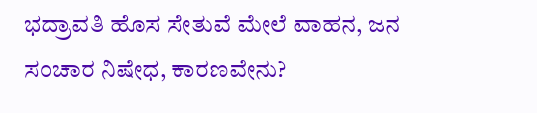ಭದ್ರಾವತಿ ಹೊಸ ಸೇತುವೆ ಮೇಲೆ ವಾಹನ, ಜನ ಸಂಚಾರ ನಿಷೇಧ, ಕಾರಣವೇನು?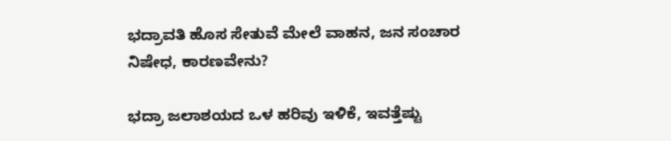ಭದ್ರಾವತಿ ಹೊಸ ಸೇತುವೆ ಮೇಲೆ ವಾಹನ, ಜನ ಸಂಚಾರ ನಿಷೇಧ, ಕಾರಣವೇನು?

ಭದ್ರಾ ಜಲಾಶಯದ ಒಳ ಹರಿವು ಇಳಿಕೆ, ಇವತ್ತೆಷ್ಟು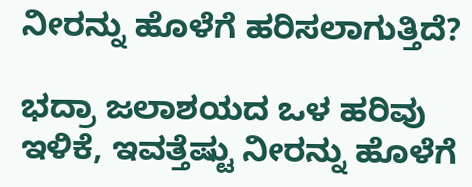ನೀರನ್ನು ಹೊಳೆಗೆ ಹರಿಸಲಾಗುತ್ತಿದೆ?

ಭದ್ರಾ ಜಲಾಶಯದ ಒಳ ಹರಿವು ಇಳಿಕೆ, ಇವತ್ತೆಷ್ಟು ನೀರನ್ನು ಹೊಳೆಗೆ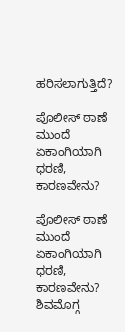ಹರಿಸಲಾಗುತ್ತಿದೆ?

ಪೊಲೀಸ್ ಠಾಣೆ ಮುಂದೆ ಏಕಾಂಗಿಯಾಗಿ ಧರಣಿ, ಕಾರಣವೇನು?

ಪೊಲೀಸ್ ಠಾಣೆ ಮುಂದೆ ಏಕಾಂಗಿಯಾಗಿ ಧರಣಿ, ಕಾರಣವೇನು?
ಶಿವಮೊಗ್ಗ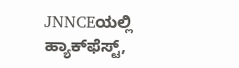JNNCEಯಲ್ಲಿ ಹ್ಯಾಕ್‌ಫೆಸ್ಟ್‌,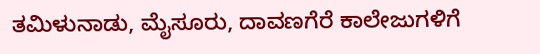ತಮಿಳುನಾಡು, ಮೈಸೂರು, ದಾವಣಗೆರೆ ಕಾಲೇಜುಗಳಿಗೆ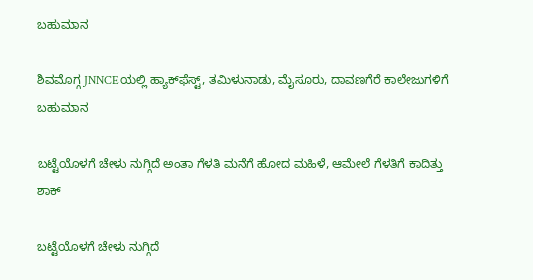ಬಹುಮಾನ

ಶಿವಮೊಗ್ಗ JNNCEಯಲ್ಲಿ ಹ್ಯಾಕ್‌ಫೆಸ್ಟ್‌, ತಮಿಳುನಾಡು, ಮೈಸೂರು, ದಾವಣಗೆರೆ ಕಾಲೇಜುಗಳಿಗೆ ಬಹುಮಾನ

ಬಟ್ಟೆಯೊಳಗೆ ಚೇಳು ನುಗ್ಗಿದೆ ಅಂತಾ ಗೆಳತಿ ಮನೆಗೆ ಹೋದ ಮಹಿಳೆ, ಆಮೇಲೆ ಗೆಳತಿಗೆ ಕಾದಿತ್ತು ಶಾಕ್

ಬಟ್ಟೆಯೊಳಗೆ ಚೇಳು ನುಗ್ಗಿದೆ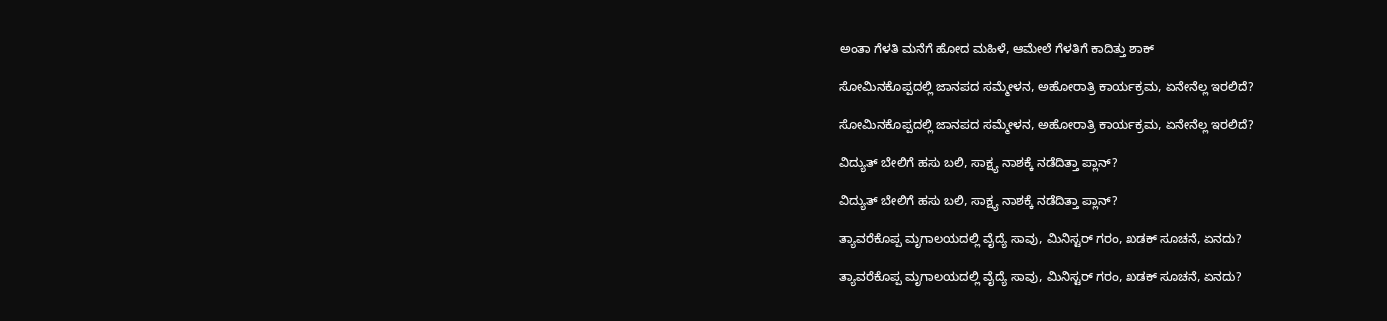ಅಂತಾ ಗೆಳತಿ ಮನೆಗೆ ಹೋದ ಮಹಿಳೆ, ಆಮೇಲೆ ಗೆಳತಿಗೆ ಕಾದಿತ್ತು ಶಾಕ್

ಸೋಮಿನಕೊಪ್ಪದಲ್ಲಿ ಜಾನಪದ ಸಮ್ಮೇಳನ, ಅಹೋರಾತ್ರಿ ಕಾರ್ಯಕ್ರಮ, ಏನೇನೆಲ್ಲ ಇರಲಿದೆ?

ಸೋಮಿನಕೊಪ್ಪದಲ್ಲಿ ಜಾನಪದ ಸಮ್ಮೇಳನ, ಅಹೋರಾತ್ರಿ ಕಾರ್ಯಕ್ರಮ, ಏನೇನೆಲ್ಲ ಇರಲಿದೆ?

ವಿದ್ಯುತ್‌ ಬೇಲಿಗೆ ಹಸು ಬಲಿ, ಸಾಕ್ಷ್ಯ ನಾಶಕ್ಕೆ ನಡೆದಿತ್ತಾ ಪ್ಲಾನ್?

ವಿದ್ಯುತ್‌ ಬೇಲಿಗೆ ಹಸು ಬಲಿ, ಸಾಕ್ಷ್ಯ ನಾಶಕ್ಕೆ ನಡೆದಿತ್ತಾ ಪ್ಲಾನ್?

ತ್ಯಾವರೆಕೊಪ್ಪ ಮೃಗಾಲಯದಲ್ಲಿ ವೈದ್ಯೆ ಸಾವು, ಮಿನಿಸ್ಟರ್‌ ಗರಂ, ಖಡಕ್‌ ಸೂಚನೆ, ಏನದು?

ತ್ಯಾವರೆಕೊಪ್ಪ ಮೃಗಾಲಯದಲ್ಲಿ ವೈದ್ಯೆ ಸಾವು, ಮಿನಿಸ್ಟರ್‌ ಗರಂ, ಖಡಕ್‌ ಸೂಚನೆ, ಏನದು?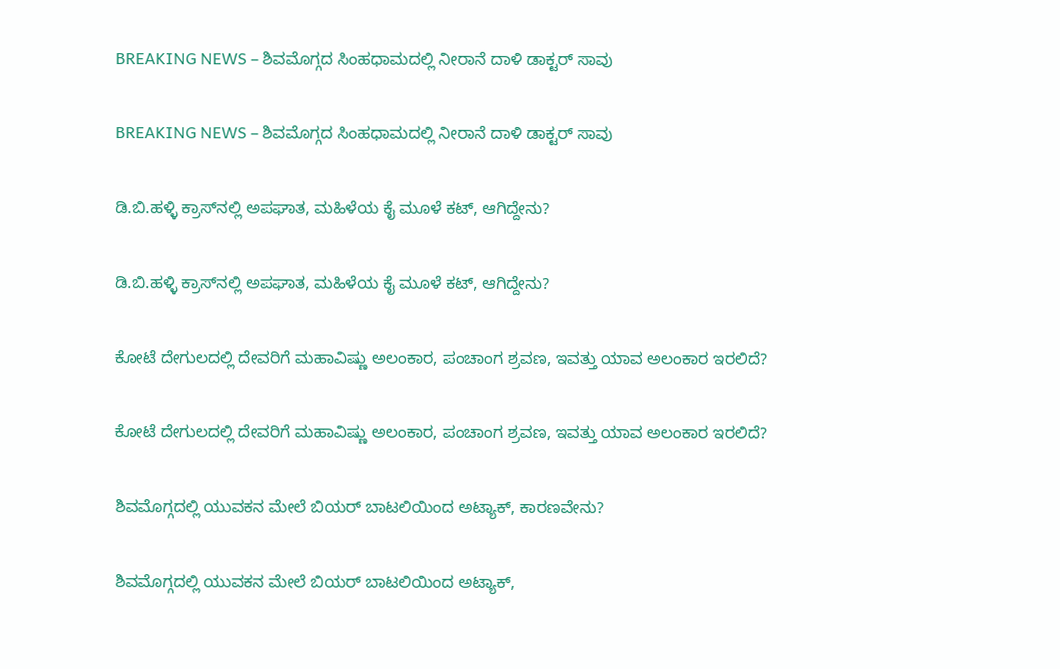BREAKING NEWS – ಶಿವಮೊಗ್ಗದ ಸಿಂಹಧಾಮದಲ್ಲಿ ನೀರಾನೆ ದಾಳಿ ಡಾಕ್ಟರ್‌ ಸಾವು

BREAKING NEWS – ಶಿವಮೊಗ್ಗದ ಸಿಂಹಧಾಮದಲ್ಲಿ ನೀರಾನೆ ದಾಳಿ ಡಾಕ್ಟರ್‌ ಸಾವು

ಡಿ.ಬಿ.ಹಳ್ಳಿ ಕ್ರಾಸ್‌ನಲ್ಲಿ ಅಪಘಾತ, ಮಹಿಳೆಯ ಕೈ ಮೂಳೆ ಕಟ್‌, ಆಗಿದ್ದೇನು?

ಡಿ.ಬಿ.ಹಳ್ಳಿ ಕ್ರಾಸ್‌ನಲ್ಲಿ ಅಪಘಾತ, ಮಹಿಳೆಯ ಕೈ ಮೂಳೆ ಕಟ್‌, ಆಗಿದ್ದೇನು?

ಕೋಟೆ ದೇಗುಲದಲ್ಲಿ ದೇವರಿಗೆ ಮಹಾವಿಷ್ಣು ಅಲಂಕಾರ, ಪಂಚಾಂಗ ಶ್ರವಣ, ಇವತ್ತು ಯಾವ ಅಲಂಕಾರ ಇರಲಿದೆ?

ಕೋಟೆ ದೇಗುಲದಲ್ಲಿ ದೇವರಿಗೆ ಮಹಾವಿಷ್ಣು ಅಲಂಕಾರ, ಪಂಚಾಂಗ ಶ್ರವಣ, ಇವತ್ತು ಯಾವ ಅಲಂಕಾರ ಇರಲಿದೆ?

ಶಿವಮೊಗ್ಗದಲ್ಲಿ ಯುವಕನ ಮೇಲೆ ಬಿಯರ್‌ ಬಾಟಲಿಯಿಂದ ಅಟ್ಯಾಕ್‌, ಕಾರಣವೇನು?

ಶಿವಮೊಗ್ಗದಲ್ಲಿ ಯುವಕನ ಮೇಲೆ ಬಿಯರ್‌ ಬಾಟಲಿಯಿಂದ ಅಟ್ಯಾಕ್‌,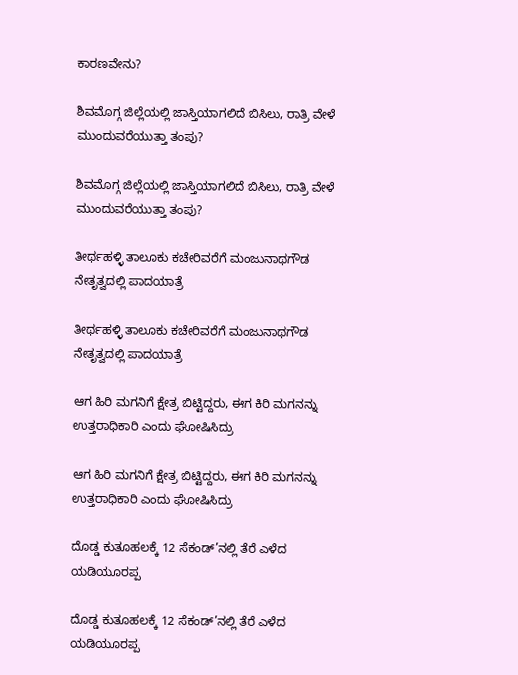ಕಾರಣವೇನು?

ಶಿವಮೊಗ್ಗ ಜಿಲ್ಲೆಯಲ್ಲಿ ಜಾಸ್ತಿಯಾಗಲಿದೆ ಬಿಸಿಲು, ರಾತ್ರಿ ವೇಳೆ ಮುಂದುವರೆಯುತ್ತಾ ತಂಪು?

ಶಿವಮೊಗ್ಗ ಜಿಲ್ಲೆಯಲ್ಲಿ ಜಾಸ್ತಿಯಾಗಲಿದೆ ಬಿಸಿಲು, ರಾತ್ರಿ ವೇಳೆ ಮುಂದುವರೆಯುತ್ತಾ ತಂಪು?

ತೀರ್ಥಹಳ್ಳಿ ತಾಲೂಕು ಕಚೇರಿವರೆಗೆ ಮಂಜುನಾಥಗೌಡ ನೇತೃತ್ವದಲ್ಲಿ ಪಾದಯಾತ್ರೆ

ತೀರ್ಥಹಳ್ಳಿ ತಾಲೂಕು ಕಚೇರಿವರೆಗೆ ಮಂಜುನಾಥಗೌಡ ನೇತೃತ್ವದಲ್ಲಿ ಪಾದಯಾತ್ರೆ

ಆಗ ಹಿರಿ ಮಗನಿಗೆ ಕ್ಷೇತ್ರ ಬಿಟ್ಟಿದ್ದರು, ಈಗ ಕಿರಿ ಮಗನನ್ನು ಉತ್ತರಾಧಿಕಾರಿ ಎಂದು ಘೋಷಿಸಿದ್ರು

ಆಗ ಹಿರಿ ಮಗನಿಗೆ ಕ್ಷೇತ್ರ ಬಿಟ್ಟಿದ್ದರು, ಈಗ ಕಿರಿ ಮಗನನ್ನು ಉತ್ತರಾಧಿಕಾರಿ ಎಂದು ಘೋಷಿಸಿದ್ರು

ದೊಡ್ಡ ಕುತೂಹಲಕ್ಕೆ 12 ಸೆಕಂಡ್’ನಲ್ಲಿ ತೆರೆ ಎಳೆದ ಯಡಿಯೂರಪ್ಪ

ದೊಡ್ಡ ಕುತೂಹಲಕ್ಕೆ 12 ಸೆಕಂಡ್’ನಲ್ಲಿ ತೆರೆ ಎಳೆದ ಯಡಿಯೂರಪ್ಪ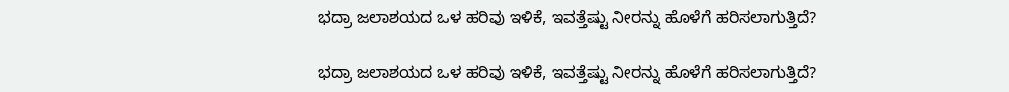ಭದ್ರಾ ಜಲಾಶಯದ ಒಳ ಹರಿವು ಇಳಿಕೆ, ಇವತ್ತೆಷ್ಟು ನೀರನ್ನು ಹೊಳೆಗೆ ಹರಿಸಲಾಗುತ್ತಿದೆ?

ಭದ್ರಾ ಜಲಾಶಯದ ಒಳ ಹರಿವು ಇಳಿಕೆ, ಇವತ್ತೆಷ್ಟು ನೀರನ್ನು ಹೊಳೆಗೆ ಹರಿಸಲಾಗುತ್ತಿದೆ?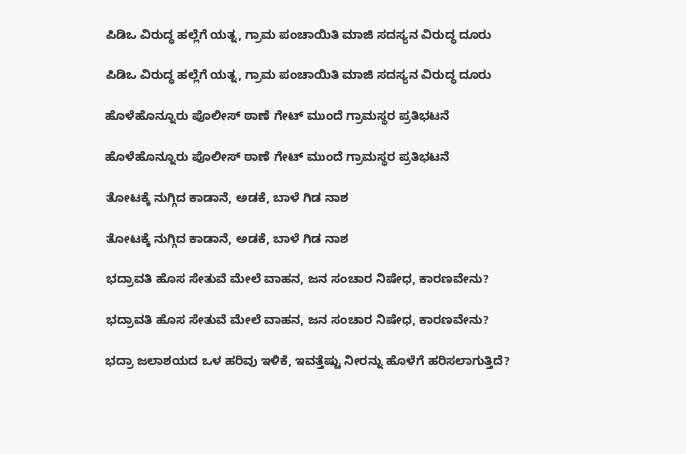ಪಿಡಿಒ ವಿರುದ್ಧ ಹಲ್ಲೆಗೆ ಯತ್ನ, ಗ್ರಾಮ ಪಂಚಾಯಿತಿ ಮಾಜಿ ಸದಸ್ಯನ ವಿರುದ್ಧ ದೂರು

ಪಿಡಿಒ ವಿರುದ್ಧ ಹಲ್ಲೆಗೆ ಯತ್ನ, ಗ್ರಾಮ ಪಂಚಾಯಿತಿ ಮಾಜಿ ಸದಸ್ಯನ ವಿರುದ್ಧ ದೂರು

ಹೊಳೆಹೊನ್ನೂರು ಪೊಲೀಸ್ ಠಾಣೆ ಗೇಟ್ ಮುಂದೆ ಗ್ರಾಮಸ್ಥರ ಪ್ರತಿಭಟನೆ

ಹೊಳೆಹೊನ್ನೂರು ಪೊಲೀಸ್ ಠಾಣೆ ಗೇಟ್ ಮುಂದೆ ಗ್ರಾಮಸ್ಥರ ಪ್ರತಿಭಟನೆ

ತೋಟಕ್ಕೆ ನುಗ್ಗಿದ ಕಾಡಾನೆ, ಅಡಕೆ, ಬಾಳೆ ಗಿಡ ನಾಶ

ತೋಟಕ್ಕೆ ನುಗ್ಗಿದ ಕಾಡಾನೆ, ಅಡಕೆ, ಬಾಳೆ ಗಿಡ ನಾಶ

ಭದ್ರಾವತಿ ಹೊಸ ಸೇತುವೆ ಮೇಲೆ ವಾಹನ, ಜನ ಸಂಚಾರ ನಿಷೇಧ, ಕಾರಣವೇನು?

ಭದ್ರಾವತಿ ಹೊಸ ಸೇತುವೆ ಮೇಲೆ ವಾಹನ, ಜನ ಸಂಚಾರ ನಿಷೇಧ, ಕಾರಣವೇನು?

ಭದ್ರಾ ಜಲಾಶಯದ ಒಳ ಹರಿವು ಇಳಿಕೆ, ಇವತ್ತೆಷ್ಟು ನೀರನ್ನು ಹೊಳೆಗೆ ಹರಿಸಲಾಗುತ್ತಿದೆ?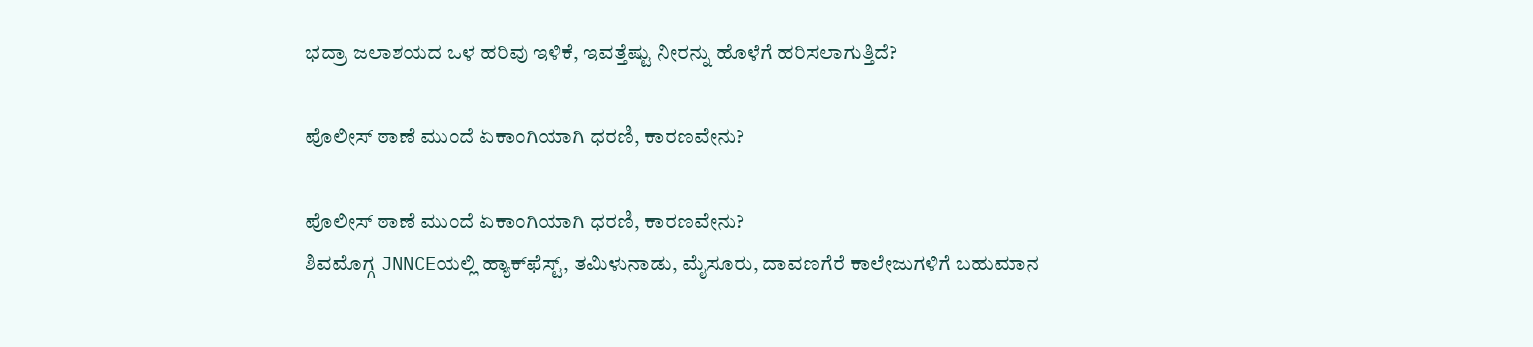ಭದ್ರಾ ಜಲಾಶಯದ ಒಳ ಹರಿವು ಇಳಿಕೆ, ಇವತ್ತೆಷ್ಟು ನೀರನ್ನು ಹೊಳೆಗೆ ಹರಿಸಲಾಗುತ್ತಿದೆ?

ಪೊಲೀಸ್ ಠಾಣೆ ಮುಂದೆ ಏಕಾಂಗಿಯಾಗಿ ಧರಣಿ, ಕಾರಣವೇನು?

ಪೊಲೀಸ್ ಠಾಣೆ ಮುಂದೆ ಏಕಾಂಗಿಯಾಗಿ ಧರಣಿ, ಕಾರಣವೇನು?
ಶಿವಮೊಗ್ಗ JNNCEಯಲ್ಲಿ ಹ್ಯಾಕ್‌ಫೆಸ್ಟ್‌, ತಮಿಳುನಾಡು, ಮೈಸೂರು, ದಾವಣಗೆರೆ ಕಾಲೇಜುಗಳಿಗೆ ಬಹುಮಾನ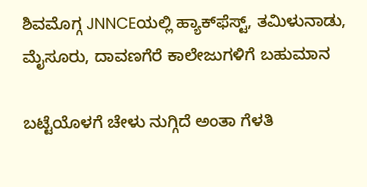ಶಿವಮೊಗ್ಗ JNNCEಯಲ್ಲಿ ಹ್ಯಾಕ್‌ಫೆಸ್ಟ್‌, ತಮಿಳುನಾಡು, ಮೈಸೂರು, ದಾವಣಗೆರೆ ಕಾಲೇಜುಗಳಿಗೆ ಬಹುಮಾನ

ಬಟ್ಟೆಯೊಳಗೆ ಚೇಳು ನುಗ್ಗಿದೆ ಅಂತಾ ಗೆಳತಿ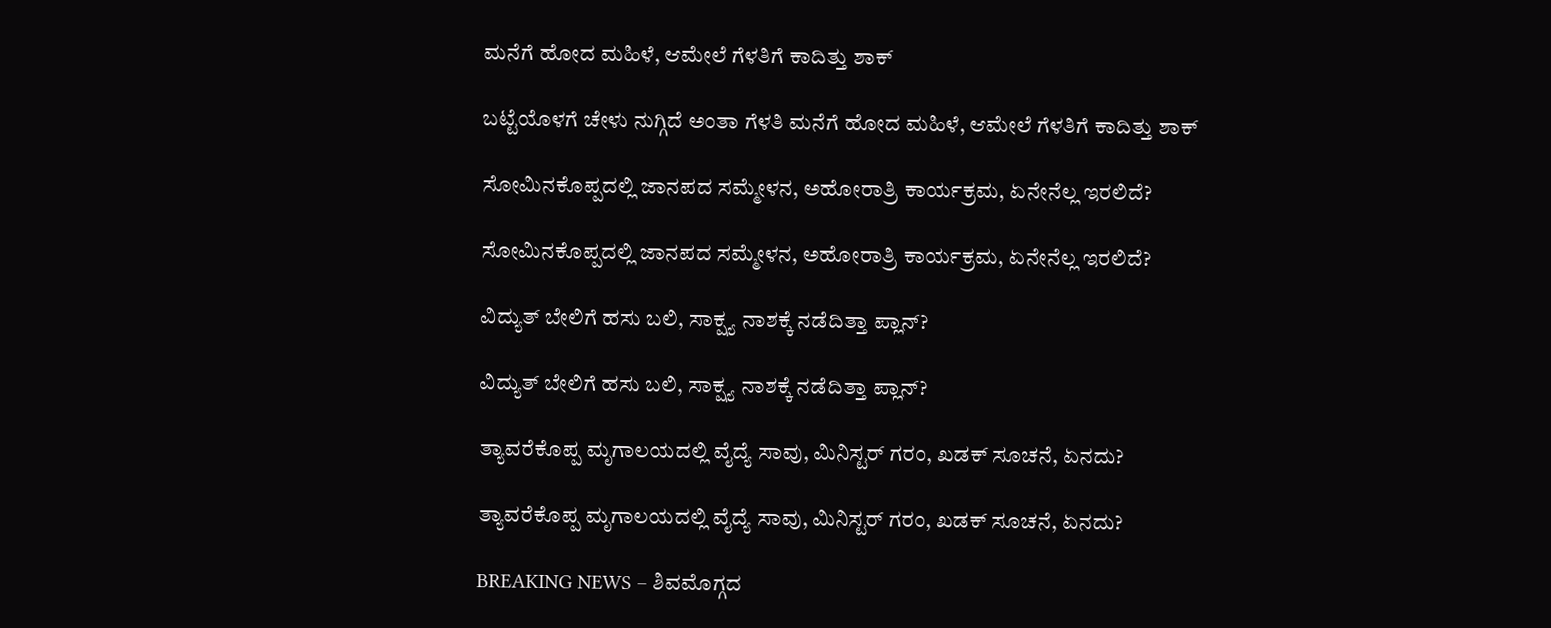ಮನೆಗೆ ಹೋದ ಮಹಿಳೆ, ಆಮೇಲೆ ಗೆಳತಿಗೆ ಕಾದಿತ್ತು ಶಾಕ್

ಬಟ್ಟೆಯೊಳಗೆ ಚೇಳು ನುಗ್ಗಿದೆ ಅಂತಾ ಗೆಳತಿ ಮನೆಗೆ ಹೋದ ಮಹಿಳೆ, ಆಮೇಲೆ ಗೆಳತಿಗೆ ಕಾದಿತ್ತು ಶಾಕ್

ಸೋಮಿನಕೊಪ್ಪದಲ್ಲಿ ಜಾನಪದ ಸಮ್ಮೇಳನ, ಅಹೋರಾತ್ರಿ ಕಾರ್ಯಕ್ರಮ, ಏನೇನೆಲ್ಲ ಇರಲಿದೆ?

ಸೋಮಿನಕೊಪ್ಪದಲ್ಲಿ ಜಾನಪದ ಸಮ್ಮೇಳನ, ಅಹೋರಾತ್ರಿ ಕಾರ್ಯಕ್ರಮ, ಏನೇನೆಲ್ಲ ಇರಲಿದೆ?

ವಿದ್ಯುತ್‌ ಬೇಲಿಗೆ ಹಸು ಬಲಿ, ಸಾಕ್ಷ್ಯ ನಾಶಕ್ಕೆ ನಡೆದಿತ್ತಾ ಪ್ಲಾನ್?

ವಿದ್ಯುತ್‌ ಬೇಲಿಗೆ ಹಸು ಬಲಿ, ಸಾಕ್ಷ್ಯ ನಾಶಕ್ಕೆ ನಡೆದಿತ್ತಾ ಪ್ಲಾನ್?

ತ್ಯಾವರೆಕೊಪ್ಪ ಮೃಗಾಲಯದಲ್ಲಿ ವೈದ್ಯೆ ಸಾವು, ಮಿನಿಸ್ಟರ್‌ ಗರಂ, ಖಡಕ್‌ ಸೂಚನೆ, ಏನದು?

ತ್ಯಾವರೆಕೊಪ್ಪ ಮೃಗಾಲಯದಲ್ಲಿ ವೈದ್ಯೆ ಸಾವು, ಮಿನಿಸ್ಟರ್‌ ಗರಂ, ಖಡಕ್‌ ಸೂಚನೆ, ಏನದು?

BREAKING NEWS – ಶಿವಮೊಗ್ಗದ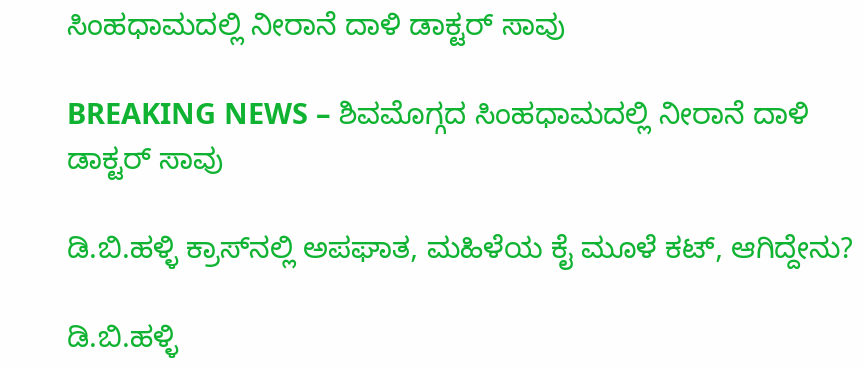ಸಿಂಹಧಾಮದಲ್ಲಿ ನೀರಾನೆ ದಾಳಿ ಡಾಕ್ಟರ್‌ ಸಾವು

BREAKING NEWS – ಶಿವಮೊಗ್ಗದ ಸಿಂಹಧಾಮದಲ್ಲಿ ನೀರಾನೆ ದಾಳಿ ಡಾಕ್ಟರ್‌ ಸಾವು

ಡಿ.ಬಿ.ಹಳ್ಳಿ ಕ್ರಾಸ್‌ನಲ್ಲಿ ಅಪಘಾತ, ಮಹಿಳೆಯ ಕೈ ಮೂಳೆ ಕಟ್‌, ಆಗಿದ್ದೇನು?

ಡಿ.ಬಿ.ಹಳ್ಳಿ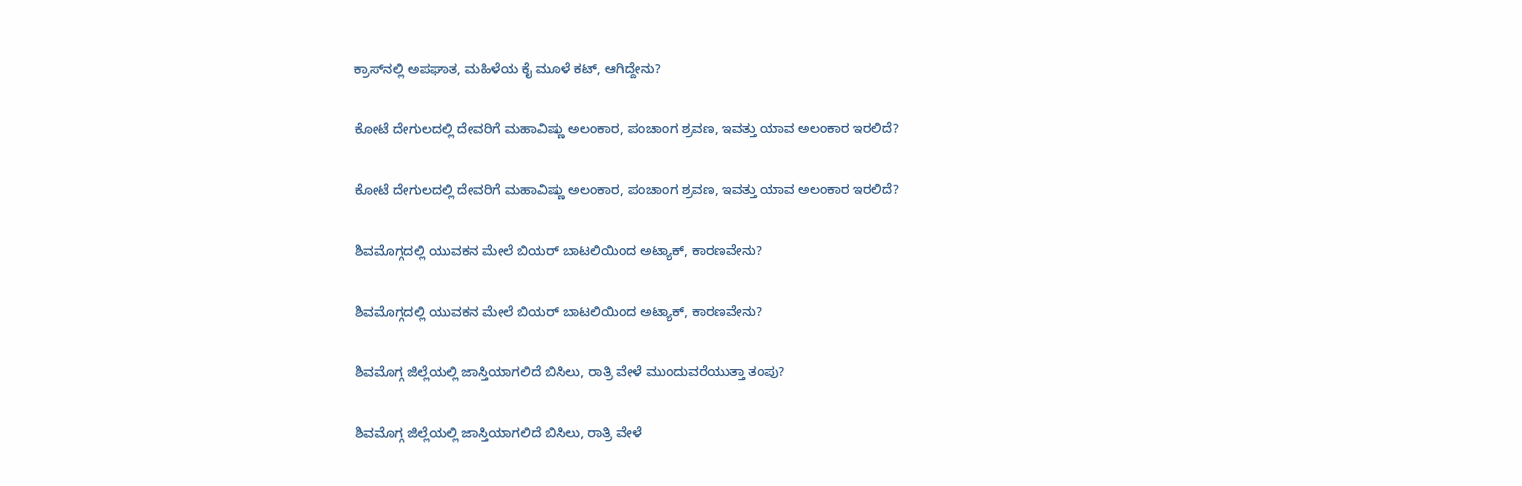ಕ್ರಾಸ್‌ನಲ್ಲಿ ಅಪಘಾತ, ಮಹಿಳೆಯ ಕೈ ಮೂಳೆ ಕಟ್‌, ಆಗಿದ್ದೇನು?

ಕೋಟೆ ದೇಗುಲದಲ್ಲಿ ದೇವರಿಗೆ ಮಹಾವಿಷ್ಣು ಅಲಂಕಾರ, ಪಂಚಾಂಗ ಶ್ರವಣ, ಇವತ್ತು ಯಾವ ಅಲಂಕಾರ ಇರಲಿದೆ?

ಕೋಟೆ ದೇಗುಲದಲ್ಲಿ ದೇವರಿಗೆ ಮಹಾವಿಷ್ಣು ಅಲಂಕಾರ, ಪಂಚಾಂಗ ಶ್ರವಣ, ಇವತ್ತು ಯಾವ ಅಲಂಕಾರ ಇರಲಿದೆ?

ಶಿವಮೊಗ್ಗದಲ್ಲಿ ಯುವಕನ ಮೇಲೆ ಬಿಯರ್‌ ಬಾಟಲಿಯಿಂದ ಅಟ್ಯಾಕ್‌, ಕಾರಣವೇನು?

ಶಿವಮೊಗ್ಗದಲ್ಲಿ ಯುವಕನ ಮೇಲೆ ಬಿಯರ್‌ ಬಾಟಲಿಯಿಂದ ಅಟ್ಯಾಕ್‌, ಕಾರಣವೇನು?

ಶಿವಮೊಗ್ಗ ಜಿಲ್ಲೆಯಲ್ಲಿ ಜಾಸ್ತಿಯಾಗಲಿದೆ ಬಿಸಿಲು, ರಾತ್ರಿ ವೇಳೆ ಮುಂದುವರೆಯುತ್ತಾ ತಂಪು?

ಶಿವಮೊಗ್ಗ ಜಿಲ್ಲೆಯಲ್ಲಿ ಜಾಸ್ತಿಯಾಗಲಿದೆ ಬಿಸಿಲು, ರಾತ್ರಿ ವೇಳೆ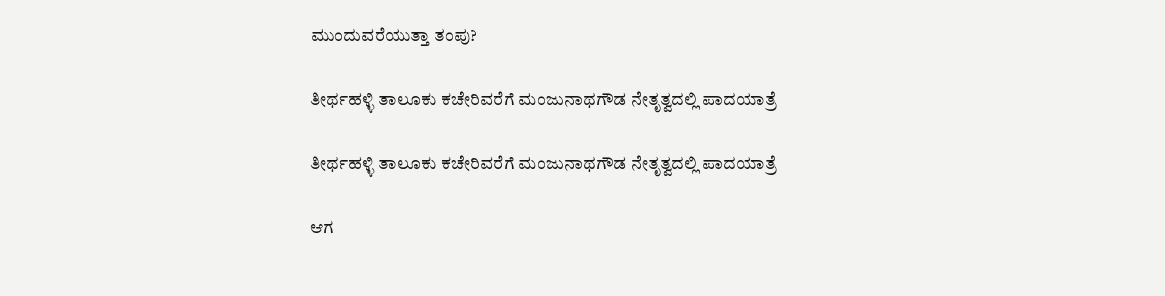ಮುಂದುವರೆಯುತ್ತಾ ತಂಪು?

ತೀರ್ಥಹಳ್ಳಿ ತಾಲೂಕು ಕಚೇರಿವರೆಗೆ ಮಂಜುನಾಥಗೌಡ ನೇತೃತ್ವದಲ್ಲಿ ಪಾದಯಾತ್ರೆ

ತೀರ್ಥಹಳ್ಳಿ ತಾಲೂಕು ಕಚೇರಿವರೆಗೆ ಮಂಜುನಾಥಗೌಡ ನೇತೃತ್ವದಲ್ಲಿ ಪಾದಯಾತ್ರೆ

ಆಗ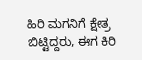ಹಿರಿ ಮಗನಿಗೆ ಕ್ಷೇತ್ರ ಬಿಟ್ಟಿದ್ದರು, ಈಗ ಕಿರಿ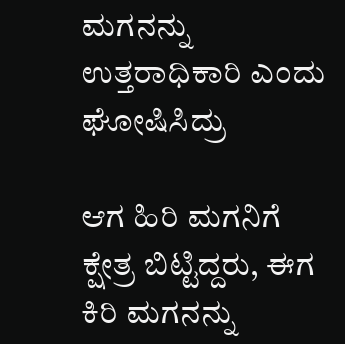ಮಗನನ್ನು ಉತ್ತರಾಧಿಕಾರಿ ಎಂದು ಘೋಷಿಸಿದ್ರು

ಆಗ ಹಿರಿ ಮಗನಿಗೆ ಕ್ಷೇತ್ರ ಬಿಟ್ಟಿದ್ದರು, ಈಗ ಕಿರಿ ಮಗನನ್ನು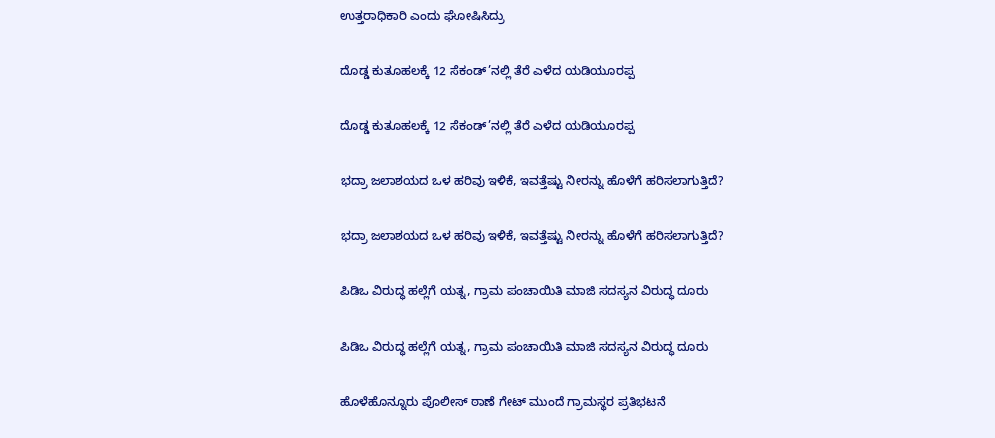ಉತ್ತರಾಧಿಕಾರಿ ಎಂದು ಘೋಷಿಸಿದ್ರು

ದೊಡ್ಡ ಕುತೂಹಲಕ್ಕೆ 12 ಸೆಕಂಡ್’ನಲ್ಲಿ ತೆರೆ ಎಳೆದ ಯಡಿಯೂರಪ್ಪ

ದೊಡ್ಡ ಕುತೂಹಲಕ್ಕೆ 12 ಸೆಕಂಡ್’ನಲ್ಲಿ ತೆರೆ ಎಳೆದ ಯಡಿಯೂರಪ್ಪ

ಭದ್ರಾ ಜಲಾಶಯದ ಒಳ ಹರಿವು ಇಳಿಕೆ, ಇವತ್ತೆಷ್ಟು ನೀರನ್ನು ಹೊಳೆಗೆ ಹರಿಸಲಾಗುತ್ತಿದೆ?

ಭದ್ರಾ ಜಲಾಶಯದ ಒಳ ಹರಿವು ಇಳಿಕೆ, ಇವತ್ತೆಷ್ಟು ನೀರನ್ನು ಹೊಳೆಗೆ ಹರಿಸಲಾಗುತ್ತಿದೆ?

ಪಿಡಿಒ ವಿರುದ್ಧ ಹಲ್ಲೆಗೆ ಯತ್ನ, ಗ್ರಾಮ ಪಂಚಾಯಿತಿ ಮಾಜಿ ಸದಸ್ಯನ ವಿರುದ್ಧ ದೂರು

ಪಿಡಿಒ ವಿರುದ್ಧ ಹಲ್ಲೆಗೆ ಯತ್ನ, ಗ್ರಾಮ ಪಂಚಾಯಿತಿ ಮಾಜಿ ಸದಸ್ಯನ ವಿರುದ್ಧ ದೂರು

ಹೊಳೆಹೊನ್ನೂರು ಪೊಲೀಸ್ ಠಾಣೆ ಗೇಟ್ ಮುಂದೆ ಗ್ರಾಮಸ್ಥರ ಪ್ರತಿಭಟನೆ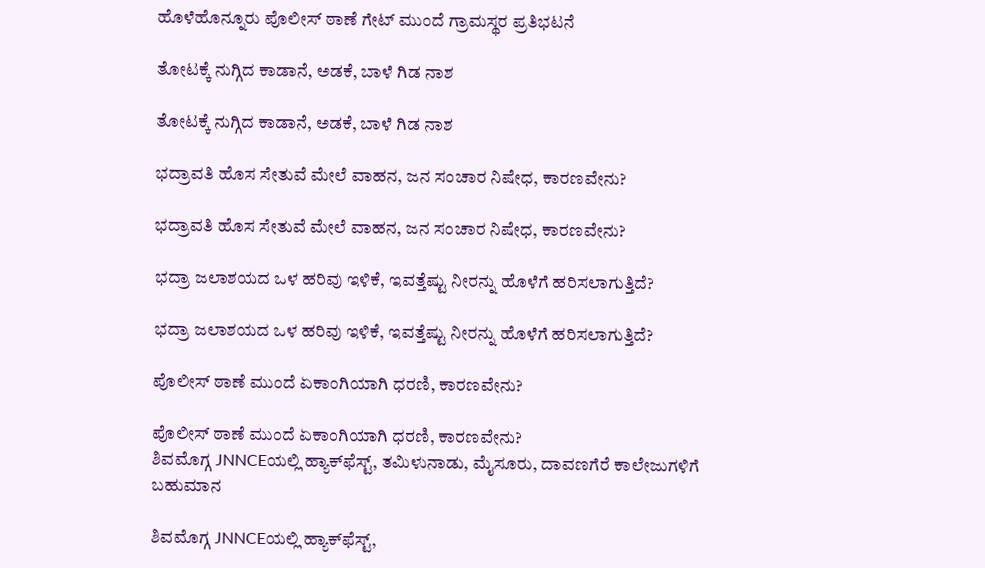ಹೊಳೆಹೊನ್ನೂರು ಪೊಲೀಸ್ ಠಾಣೆ ಗೇಟ್ ಮುಂದೆ ಗ್ರಾಮಸ್ಥರ ಪ್ರತಿಭಟನೆ

ತೋಟಕ್ಕೆ ನುಗ್ಗಿದ ಕಾಡಾನೆ, ಅಡಕೆ, ಬಾಳೆ ಗಿಡ ನಾಶ

ತೋಟಕ್ಕೆ ನುಗ್ಗಿದ ಕಾಡಾನೆ, ಅಡಕೆ, ಬಾಳೆ ಗಿಡ ನಾಶ

ಭದ್ರಾವತಿ ಹೊಸ ಸೇತುವೆ ಮೇಲೆ ವಾಹನ, ಜನ ಸಂಚಾರ ನಿಷೇಧ, ಕಾರಣವೇನು?

ಭದ್ರಾವತಿ ಹೊಸ ಸೇತುವೆ ಮೇಲೆ ವಾಹನ, ಜನ ಸಂಚಾರ ನಿಷೇಧ, ಕಾರಣವೇನು?

ಭದ್ರಾ ಜಲಾಶಯದ ಒಳ ಹರಿವು ಇಳಿಕೆ, ಇವತ್ತೆಷ್ಟು ನೀರನ್ನು ಹೊಳೆಗೆ ಹರಿಸಲಾಗುತ್ತಿದೆ?

ಭದ್ರಾ ಜಲಾಶಯದ ಒಳ ಹರಿವು ಇಳಿಕೆ, ಇವತ್ತೆಷ್ಟು ನೀರನ್ನು ಹೊಳೆಗೆ ಹರಿಸಲಾಗುತ್ತಿದೆ?

ಪೊಲೀಸ್ ಠಾಣೆ ಮುಂದೆ ಏಕಾಂಗಿಯಾಗಿ ಧರಣಿ, ಕಾರಣವೇನು?

ಪೊಲೀಸ್ ಠಾಣೆ ಮುಂದೆ ಏಕಾಂಗಿಯಾಗಿ ಧರಣಿ, ಕಾರಣವೇನು?
ಶಿವಮೊಗ್ಗ JNNCEಯಲ್ಲಿ ಹ್ಯಾಕ್‌ಫೆಸ್ಟ್‌, ತಮಿಳುನಾಡು, ಮೈಸೂರು, ದಾವಣಗೆರೆ ಕಾಲೇಜುಗಳಿಗೆ ಬಹುಮಾನ

ಶಿವಮೊಗ್ಗ JNNCEಯಲ್ಲಿ ಹ್ಯಾಕ್‌ಫೆಸ್ಟ್‌,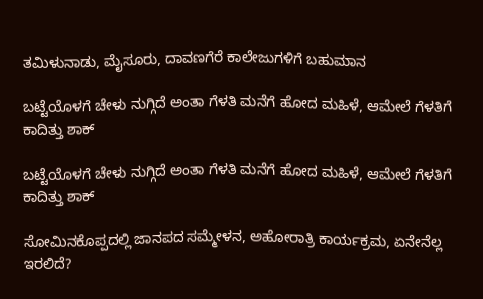ತಮಿಳುನಾಡು, ಮೈಸೂರು, ದಾವಣಗೆರೆ ಕಾಲೇಜುಗಳಿಗೆ ಬಹುಮಾನ

ಬಟ್ಟೆಯೊಳಗೆ ಚೇಳು ನುಗ್ಗಿದೆ ಅಂತಾ ಗೆಳತಿ ಮನೆಗೆ ಹೋದ ಮಹಿಳೆ, ಆಮೇಲೆ ಗೆಳತಿಗೆ ಕಾದಿತ್ತು ಶಾಕ್

ಬಟ್ಟೆಯೊಳಗೆ ಚೇಳು ನುಗ್ಗಿದೆ ಅಂತಾ ಗೆಳತಿ ಮನೆಗೆ ಹೋದ ಮಹಿಳೆ, ಆಮೇಲೆ ಗೆಳತಿಗೆ ಕಾದಿತ್ತು ಶಾಕ್

ಸೋಮಿನಕೊಪ್ಪದಲ್ಲಿ ಜಾನಪದ ಸಮ್ಮೇಳನ, ಅಹೋರಾತ್ರಿ ಕಾರ್ಯಕ್ರಮ, ಏನೇನೆಲ್ಲ ಇರಲಿದೆ?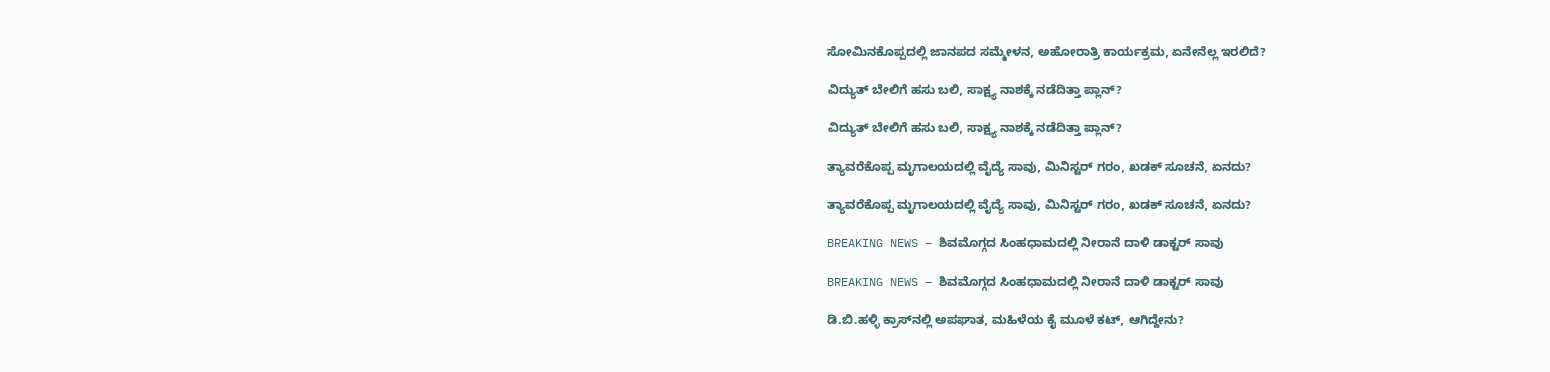ಸೋಮಿನಕೊಪ್ಪದಲ್ಲಿ ಜಾನಪದ ಸಮ್ಮೇಳನ, ಅಹೋರಾತ್ರಿ ಕಾರ್ಯಕ್ರಮ, ಏನೇನೆಲ್ಲ ಇರಲಿದೆ?

ವಿದ್ಯುತ್‌ ಬೇಲಿಗೆ ಹಸು ಬಲಿ, ಸಾಕ್ಷ್ಯ ನಾಶಕ್ಕೆ ನಡೆದಿತ್ತಾ ಪ್ಲಾನ್?

ವಿದ್ಯುತ್‌ ಬೇಲಿಗೆ ಹಸು ಬಲಿ, ಸಾಕ್ಷ್ಯ ನಾಶಕ್ಕೆ ನಡೆದಿತ್ತಾ ಪ್ಲಾನ್?

ತ್ಯಾವರೆಕೊಪ್ಪ ಮೃಗಾಲಯದಲ್ಲಿ ವೈದ್ಯೆ ಸಾವು, ಮಿನಿಸ್ಟರ್‌ ಗರಂ, ಖಡಕ್‌ ಸೂಚನೆ, ಏನದು?

ತ್ಯಾವರೆಕೊಪ್ಪ ಮೃಗಾಲಯದಲ್ಲಿ ವೈದ್ಯೆ ಸಾವು, ಮಿನಿಸ್ಟರ್‌ ಗರಂ, ಖಡಕ್‌ ಸೂಚನೆ, ಏನದು?

BREAKING NEWS – ಶಿವಮೊಗ್ಗದ ಸಿಂಹಧಾಮದಲ್ಲಿ ನೀರಾನೆ ದಾಳಿ ಡಾಕ್ಟರ್‌ ಸಾವು

BREAKING NEWS – ಶಿವಮೊಗ್ಗದ ಸಿಂಹಧಾಮದಲ್ಲಿ ನೀರಾನೆ ದಾಳಿ ಡಾಕ್ಟರ್‌ ಸಾವು

ಡಿ.ಬಿ.ಹಳ್ಳಿ ಕ್ರಾಸ್‌ನಲ್ಲಿ ಅಪಘಾತ, ಮಹಿಳೆಯ ಕೈ ಮೂಳೆ ಕಟ್‌, ಆಗಿದ್ದೇನು?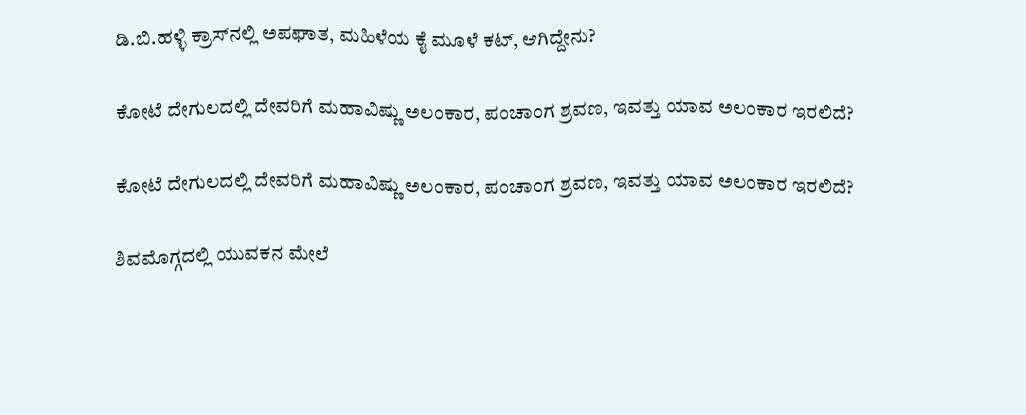ಡಿ.ಬಿ.ಹಳ್ಳಿ ಕ್ರಾಸ್‌ನಲ್ಲಿ ಅಪಘಾತ, ಮಹಿಳೆಯ ಕೈ ಮೂಳೆ ಕಟ್‌, ಆಗಿದ್ದೇನು?

ಕೋಟೆ ದೇಗುಲದಲ್ಲಿ ದೇವರಿಗೆ ಮಹಾವಿಷ್ಣು ಅಲಂಕಾರ, ಪಂಚಾಂಗ ಶ್ರವಣ, ಇವತ್ತು ಯಾವ ಅಲಂಕಾರ ಇರಲಿದೆ?

ಕೋಟೆ ದೇಗುಲದಲ್ಲಿ ದೇವರಿಗೆ ಮಹಾವಿಷ್ಣು ಅಲಂಕಾರ, ಪಂಚಾಂಗ ಶ್ರವಣ, ಇವತ್ತು ಯಾವ ಅಲಂಕಾರ ಇರಲಿದೆ?

ಶಿವಮೊಗ್ಗದಲ್ಲಿ ಯುವಕನ ಮೇಲೆ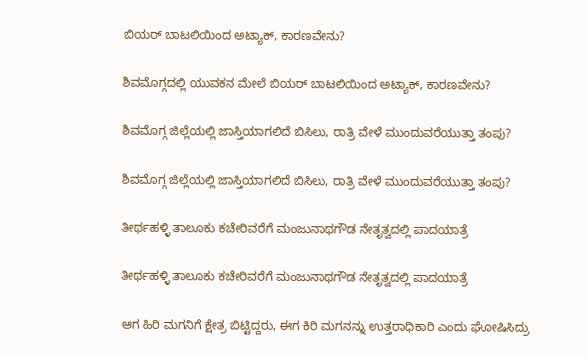ಬಿಯರ್‌ ಬಾಟಲಿಯಿಂದ ಅಟ್ಯಾಕ್‌, ಕಾರಣವೇನು?

ಶಿವಮೊಗ್ಗದಲ್ಲಿ ಯುವಕನ ಮೇಲೆ ಬಿಯರ್‌ ಬಾಟಲಿಯಿಂದ ಅಟ್ಯಾಕ್‌, ಕಾರಣವೇನು?

ಶಿವಮೊಗ್ಗ ಜಿಲ್ಲೆಯಲ್ಲಿ ಜಾಸ್ತಿಯಾಗಲಿದೆ ಬಿಸಿಲು, ರಾತ್ರಿ ವೇಳೆ ಮುಂದುವರೆಯುತ್ತಾ ತಂಪು?

ಶಿವಮೊಗ್ಗ ಜಿಲ್ಲೆಯಲ್ಲಿ ಜಾಸ್ತಿಯಾಗಲಿದೆ ಬಿಸಿಲು, ರಾತ್ರಿ ವೇಳೆ ಮುಂದುವರೆಯುತ್ತಾ ತಂಪು?

ತೀರ್ಥಹಳ್ಳಿ ತಾಲೂಕು ಕಚೇರಿವರೆಗೆ ಮಂಜುನಾಥಗೌಡ ನೇತೃತ್ವದಲ್ಲಿ ಪಾದಯಾತ್ರೆ

ತೀರ್ಥಹಳ್ಳಿ ತಾಲೂಕು ಕಚೇರಿವರೆಗೆ ಮಂಜುನಾಥಗೌಡ ನೇತೃತ್ವದಲ್ಲಿ ಪಾದಯಾತ್ರೆ

ಆಗ ಹಿರಿ ಮಗನಿಗೆ ಕ್ಷೇತ್ರ ಬಿಟ್ಟಿದ್ದರು, ಈಗ ಕಿರಿ ಮಗನನ್ನು ಉತ್ತರಾಧಿಕಾರಿ ಎಂದು ಘೋಷಿಸಿದ್ರು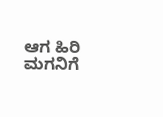ಆಗ ಹಿರಿ ಮಗನಿಗೆ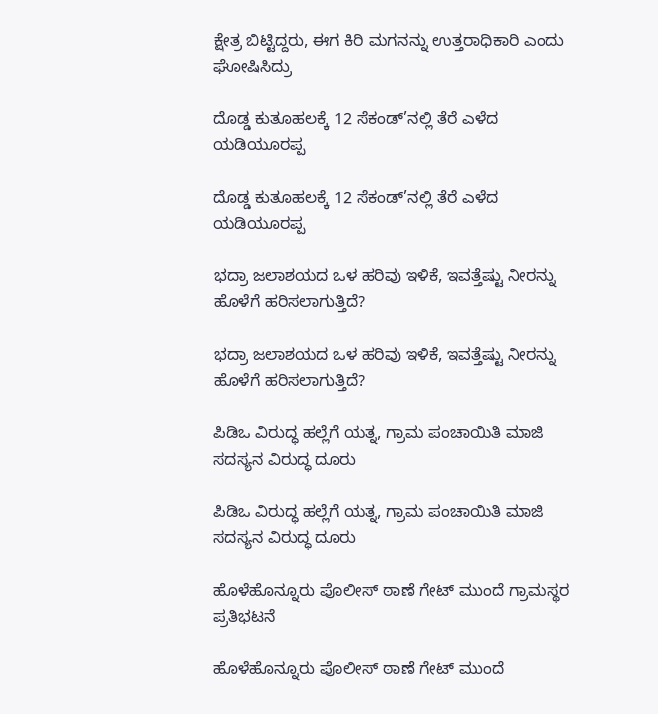ಕ್ಷೇತ್ರ ಬಿಟ್ಟಿದ್ದರು, ಈಗ ಕಿರಿ ಮಗನನ್ನು ಉತ್ತರಾಧಿಕಾರಿ ಎಂದು ಘೋಷಿಸಿದ್ರು

ದೊಡ್ಡ ಕುತೂಹಲಕ್ಕೆ 12 ಸೆಕಂಡ್’ನಲ್ಲಿ ತೆರೆ ಎಳೆದ ಯಡಿಯೂರಪ್ಪ

ದೊಡ್ಡ ಕುತೂಹಲಕ್ಕೆ 12 ಸೆಕಂಡ್’ನಲ್ಲಿ ತೆರೆ ಎಳೆದ ಯಡಿಯೂರಪ್ಪ

ಭದ್ರಾ ಜಲಾಶಯದ ಒಳ ಹರಿವು ಇಳಿಕೆ, ಇವತ್ತೆಷ್ಟು ನೀರನ್ನು ಹೊಳೆಗೆ ಹರಿಸಲಾಗುತ್ತಿದೆ?

ಭದ್ರಾ ಜಲಾಶಯದ ಒಳ ಹರಿವು ಇಳಿಕೆ, ಇವತ್ತೆಷ್ಟು ನೀರನ್ನು ಹೊಳೆಗೆ ಹರಿಸಲಾಗುತ್ತಿದೆ?

ಪಿಡಿಒ ವಿರುದ್ಧ ಹಲ್ಲೆಗೆ ಯತ್ನ, ಗ್ರಾಮ ಪಂಚಾಯಿತಿ ಮಾಜಿ ಸದಸ್ಯನ ವಿರುದ್ಧ ದೂರು

ಪಿಡಿಒ ವಿರುದ್ಧ ಹಲ್ಲೆಗೆ ಯತ್ನ, ಗ್ರಾಮ ಪಂಚಾಯಿತಿ ಮಾಜಿ ಸದಸ್ಯನ ವಿರುದ್ಧ ದೂರು

ಹೊಳೆಹೊನ್ನೂರು ಪೊಲೀಸ್ ಠಾಣೆ ಗೇಟ್ ಮುಂದೆ ಗ್ರಾಮಸ್ಥರ ಪ್ರತಿಭಟನೆ

ಹೊಳೆಹೊನ್ನೂರು ಪೊಲೀಸ್ ಠಾಣೆ ಗೇಟ್ ಮುಂದೆ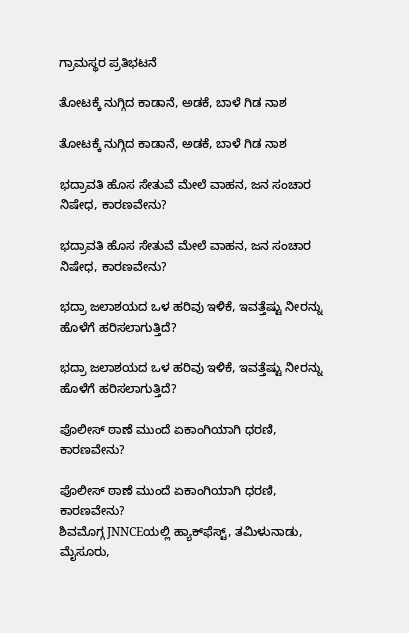ಗ್ರಾಮಸ್ಥರ ಪ್ರತಿಭಟನೆ

ತೋಟಕ್ಕೆ ನುಗ್ಗಿದ ಕಾಡಾನೆ, ಅಡಕೆ, ಬಾಳೆ ಗಿಡ ನಾಶ

ತೋಟಕ್ಕೆ ನುಗ್ಗಿದ ಕಾಡಾನೆ, ಅಡಕೆ, ಬಾಳೆ ಗಿಡ ನಾಶ

ಭದ್ರಾವತಿ ಹೊಸ ಸೇತುವೆ ಮೇಲೆ ವಾಹನ, ಜನ ಸಂಚಾರ ನಿಷೇಧ, ಕಾರಣವೇನು?

ಭದ್ರಾವತಿ ಹೊಸ ಸೇತುವೆ ಮೇಲೆ ವಾಹನ, ಜನ ಸಂಚಾರ ನಿಷೇಧ, ಕಾರಣವೇನು?

ಭದ್ರಾ ಜಲಾಶಯದ ಒಳ ಹರಿವು ಇಳಿಕೆ, ಇವತ್ತೆಷ್ಟು ನೀರನ್ನು ಹೊಳೆಗೆ ಹರಿಸಲಾಗುತ್ತಿದೆ?

ಭದ್ರಾ ಜಲಾಶಯದ ಒಳ ಹರಿವು ಇಳಿಕೆ, ಇವತ್ತೆಷ್ಟು ನೀರನ್ನು ಹೊಳೆಗೆ ಹರಿಸಲಾಗುತ್ತಿದೆ?

ಪೊಲೀಸ್ ಠಾಣೆ ಮುಂದೆ ಏಕಾಂಗಿಯಾಗಿ ಧರಣಿ, ಕಾರಣವೇನು?

ಪೊಲೀಸ್ ಠಾಣೆ ಮುಂದೆ ಏಕಾಂಗಿಯಾಗಿ ಧರಣಿ, ಕಾರಣವೇನು?
ಶಿವಮೊಗ್ಗ JNNCEಯಲ್ಲಿ ಹ್ಯಾಕ್‌ಫೆಸ್ಟ್‌, ತಮಿಳುನಾಡು, ಮೈಸೂರು,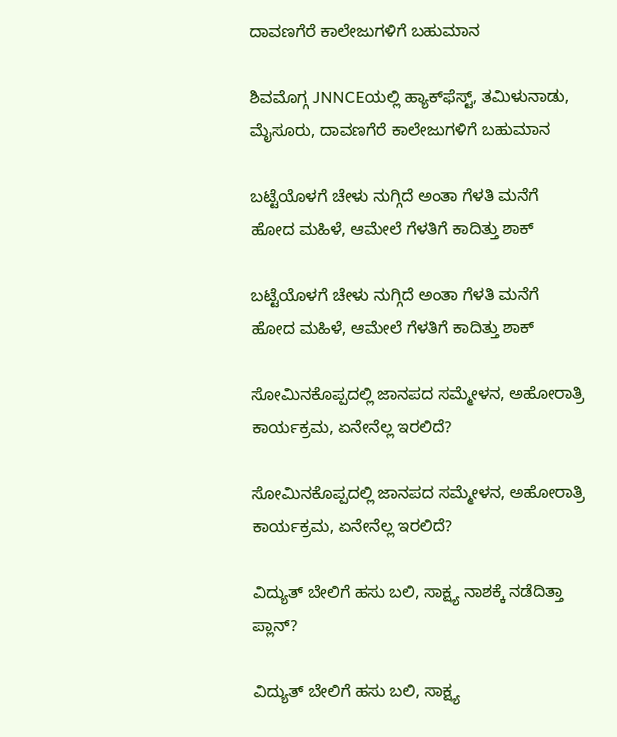ದಾವಣಗೆರೆ ಕಾಲೇಜುಗಳಿಗೆ ಬಹುಮಾನ

ಶಿವಮೊಗ್ಗ JNNCEಯಲ್ಲಿ ಹ್ಯಾಕ್‌ಫೆಸ್ಟ್‌, ತಮಿಳುನಾಡು, ಮೈಸೂರು, ದಾವಣಗೆರೆ ಕಾಲೇಜುಗಳಿಗೆ ಬಹುಮಾನ

ಬಟ್ಟೆಯೊಳಗೆ ಚೇಳು ನುಗ್ಗಿದೆ ಅಂತಾ ಗೆಳತಿ ಮನೆಗೆ ಹೋದ ಮಹಿಳೆ, ಆಮೇಲೆ ಗೆಳತಿಗೆ ಕಾದಿತ್ತು ಶಾಕ್

ಬಟ್ಟೆಯೊಳಗೆ ಚೇಳು ನುಗ್ಗಿದೆ ಅಂತಾ ಗೆಳತಿ ಮನೆಗೆ ಹೋದ ಮಹಿಳೆ, ಆಮೇಲೆ ಗೆಳತಿಗೆ ಕಾದಿತ್ತು ಶಾಕ್

ಸೋಮಿನಕೊಪ್ಪದಲ್ಲಿ ಜಾನಪದ ಸಮ್ಮೇಳನ, ಅಹೋರಾತ್ರಿ ಕಾರ್ಯಕ್ರಮ, ಏನೇನೆಲ್ಲ ಇರಲಿದೆ?

ಸೋಮಿನಕೊಪ್ಪದಲ್ಲಿ ಜಾನಪದ ಸಮ್ಮೇಳನ, ಅಹೋರಾತ್ರಿ ಕಾರ್ಯಕ್ರಮ, ಏನೇನೆಲ್ಲ ಇರಲಿದೆ?

ವಿದ್ಯುತ್‌ ಬೇಲಿಗೆ ಹಸು ಬಲಿ, ಸಾಕ್ಷ್ಯ ನಾಶಕ್ಕೆ ನಡೆದಿತ್ತಾ ಪ್ಲಾನ್?

ವಿದ್ಯುತ್‌ ಬೇಲಿಗೆ ಹಸು ಬಲಿ, ಸಾಕ್ಷ್ಯ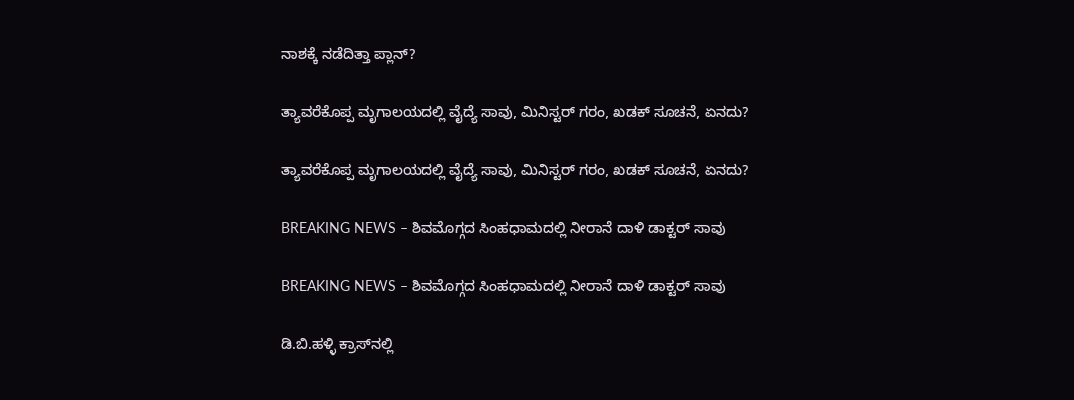ನಾಶಕ್ಕೆ ನಡೆದಿತ್ತಾ ಪ್ಲಾನ್?

ತ್ಯಾವರೆಕೊಪ್ಪ ಮೃಗಾಲಯದಲ್ಲಿ ವೈದ್ಯೆ ಸಾವು, ಮಿನಿಸ್ಟರ್‌ ಗರಂ, ಖಡಕ್‌ ಸೂಚನೆ, ಏನದು?

ತ್ಯಾವರೆಕೊಪ್ಪ ಮೃಗಾಲಯದಲ್ಲಿ ವೈದ್ಯೆ ಸಾವು, ಮಿನಿಸ್ಟರ್‌ ಗರಂ, ಖಡಕ್‌ ಸೂಚನೆ, ಏನದು?

BREAKING NEWS – ಶಿವಮೊಗ್ಗದ ಸಿಂಹಧಾಮದಲ್ಲಿ ನೀರಾನೆ ದಾಳಿ ಡಾಕ್ಟರ್‌ ಸಾವು

BREAKING NEWS – ಶಿವಮೊಗ್ಗದ ಸಿಂಹಧಾಮದಲ್ಲಿ ನೀರಾನೆ ದಾಳಿ ಡಾಕ್ಟರ್‌ ಸಾವು

ಡಿ.ಬಿ.ಹಳ್ಳಿ ಕ್ರಾಸ್‌ನಲ್ಲಿ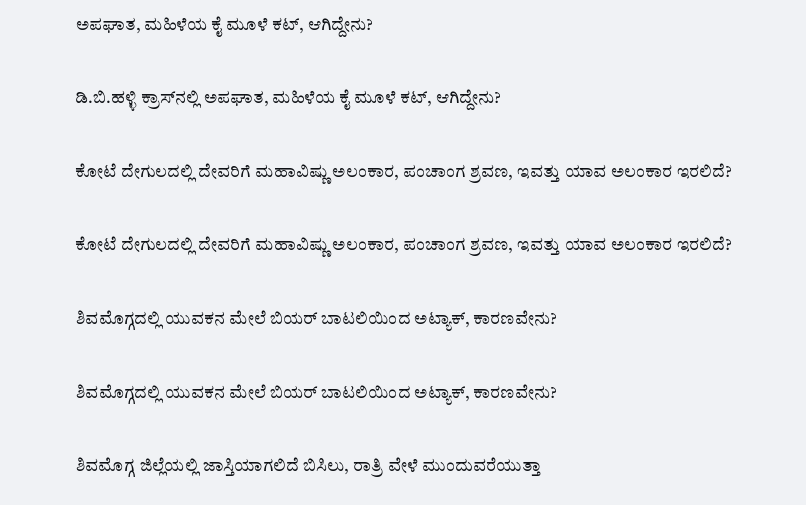ಅಪಘಾತ, ಮಹಿಳೆಯ ಕೈ ಮೂಳೆ ಕಟ್‌, ಆಗಿದ್ದೇನು?

ಡಿ.ಬಿ.ಹಳ್ಳಿ ಕ್ರಾಸ್‌ನಲ್ಲಿ ಅಪಘಾತ, ಮಹಿಳೆಯ ಕೈ ಮೂಳೆ ಕಟ್‌, ಆಗಿದ್ದೇನು?

ಕೋಟೆ ದೇಗುಲದಲ್ಲಿ ದೇವರಿಗೆ ಮಹಾವಿಷ್ಣು ಅಲಂಕಾರ, ಪಂಚಾಂಗ ಶ್ರವಣ, ಇವತ್ತು ಯಾವ ಅಲಂಕಾರ ಇರಲಿದೆ?

ಕೋಟೆ ದೇಗುಲದಲ್ಲಿ ದೇವರಿಗೆ ಮಹಾವಿಷ್ಣು ಅಲಂಕಾರ, ಪಂಚಾಂಗ ಶ್ರವಣ, ಇವತ್ತು ಯಾವ ಅಲಂಕಾರ ಇರಲಿದೆ?

ಶಿವಮೊಗ್ಗದಲ್ಲಿ ಯುವಕನ ಮೇಲೆ ಬಿಯರ್‌ ಬಾಟಲಿಯಿಂದ ಅಟ್ಯಾಕ್‌, ಕಾರಣವೇನು?

ಶಿವಮೊಗ್ಗದಲ್ಲಿ ಯುವಕನ ಮೇಲೆ ಬಿಯರ್‌ ಬಾಟಲಿಯಿಂದ ಅಟ್ಯಾಕ್‌, ಕಾರಣವೇನು?

ಶಿವಮೊಗ್ಗ ಜಿಲ್ಲೆಯಲ್ಲಿ ಜಾಸ್ತಿಯಾಗಲಿದೆ ಬಿಸಿಲು, ರಾತ್ರಿ ವೇಳೆ ಮುಂದುವರೆಯುತ್ತಾ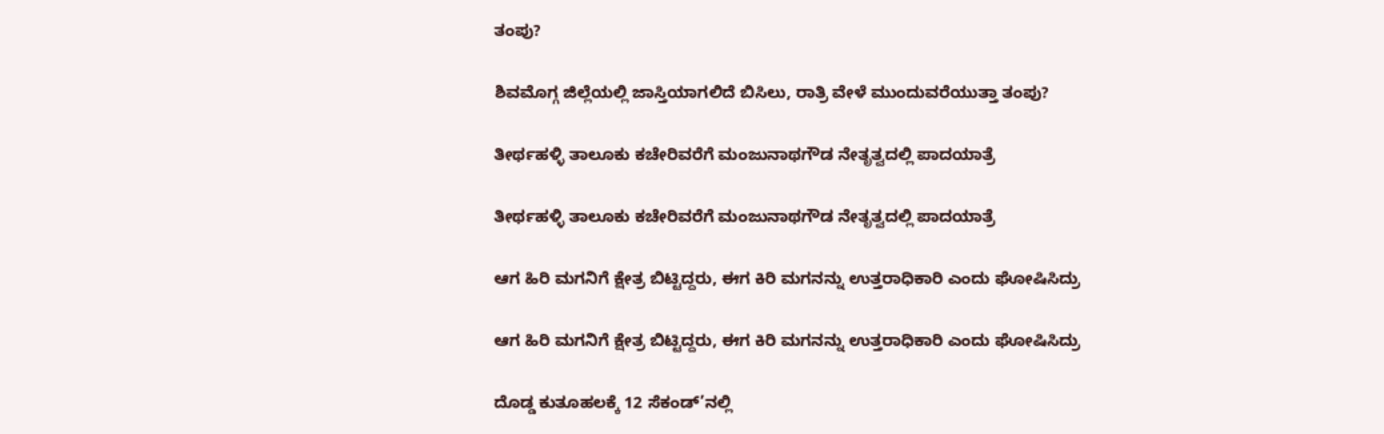ತಂಪು?

ಶಿವಮೊಗ್ಗ ಜಿಲ್ಲೆಯಲ್ಲಿ ಜಾಸ್ತಿಯಾಗಲಿದೆ ಬಿಸಿಲು, ರಾತ್ರಿ ವೇಳೆ ಮುಂದುವರೆಯುತ್ತಾ ತಂಪು?

ತೀರ್ಥಹಳ್ಳಿ ತಾಲೂಕು ಕಚೇರಿವರೆಗೆ ಮಂಜುನಾಥಗೌಡ ನೇತೃತ್ವದಲ್ಲಿ ಪಾದಯಾತ್ರೆ

ತೀರ್ಥಹಳ್ಳಿ ತಾಲೂಕು ಕಚೇರಿವರೆಗೆ ಮಂಜುನಾಥಗೌಡ ನೇತೃತ್ವದಲ್ಲಿ ಪಾದಯಾತ್ರೆ

ಆಗ ಹಿರಿ ಮಗನಿಗೆ ಕ್ಷೇತ್ರ ಬಿಟ್ಟಿದ್ದರು, ಈಗ ಕಿರಿ ಮಗನನ್ನು ಉತ್ತರಾಧಿಕಾರಿ ಎಂದು ಘೋಷಿಸಿದ್ರು

ಆಗ ಹಿರಿ ಮಗನಿಗೆ ಕ್ಷೇತ್ರ ಬಿಟ್ಟಿದ್ದರು, ಈಗ ಕಿರಿ ಮಗನನ್ನು ಉತ್ತರಾಧಿಕಾರಿ ಎಂದು ಘೋಷಿಸಿದ್ರು

ದೊಡ್ಡ ಕುತೂಹಲಕ್ಕೆ 12 ಸೆಕಂಡ್’ನಲ್ಲಿ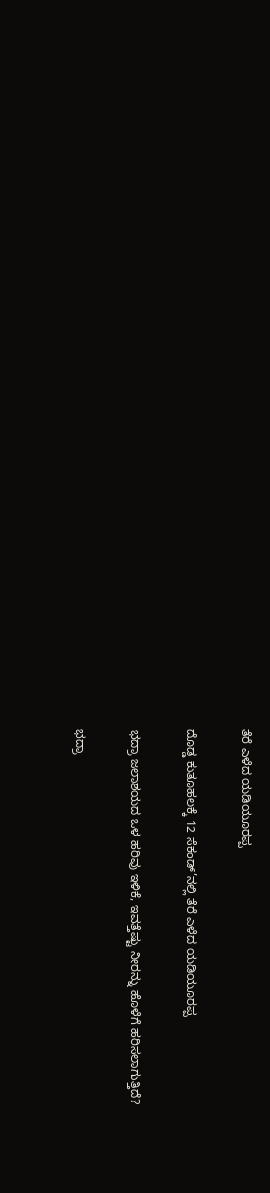ತೆರೆ ಎಳೆದ ಯಡಿಯೂರಪ್ಪ

ದೊಡ್ಡ ಕುತೂಹಲಕ್ಕೆ 12 ಸೆಕಂಡ್’ನಲ್ಲಿ ತೆರೆ ಎಳೆದ ಯಡಿಯೂರಪ್ಪ

ಭದ್ರಾ ಜಲಾಶಯದ ಒಳ ಹರಿವು ಇಳಿಕೆ, ಇವತ್ತೆಷ್ಟು ನೀರನ್ನು ಹೊಳೆಗೆ ಹರಿಸಲಾಗುತ್ತಿದೆ?

ಭದ್ರಾ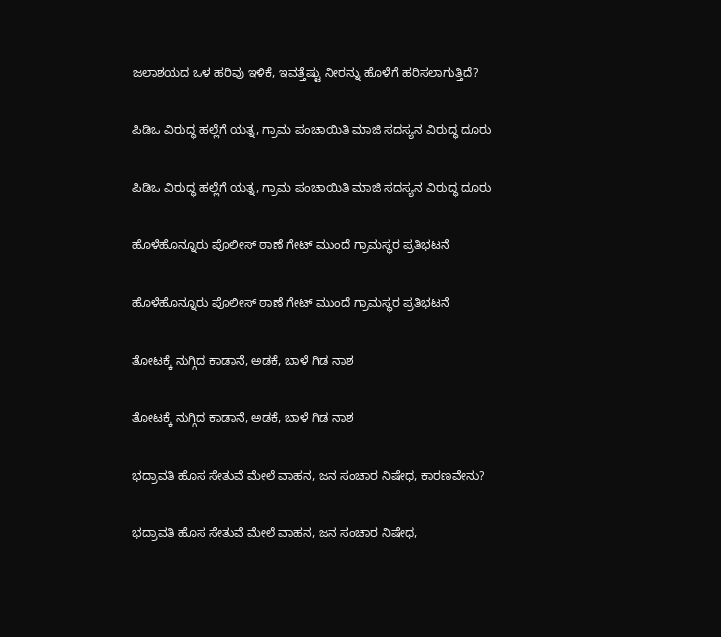ಜಲಾಶಯದ ಒಳ ಹರಿವು ಇಳಿಕೆ, ಇವತ್ತೆಷ್ಟು ನೀರನ್ನು ಹೊಳೆಗೆ ಹರಿಸಲಾಗುತ್ತಿದೆ?

ಪಿಡಿಒ ವಿರುದ್ಧ ಹಲ್ಲೆಗೆ ಯತ್ನ, ಗ್ರಾಮ ಪಂಚಾಯಿತಿ ಮಾಜಿ ಸದಸ್ಯನ ವಿರುದ್ಧ ದೂರು

ಪಿಡಿಒ ವಿರುದ್ಧ ಹಲ್ಲೆಗೆ ಯತ್ನ, ಗ್ರಾಮ ಪಂಚಾಯಿತಿ ಮಾಜಿ ಸದಸ್ಯನ ವಿರುದ್ಧ ದೂರು

ಹೊಳೆಹೊನ್ನೂರು ಪೊಲೀಸ್ ಠಾಣೆ ಗೇಟ್ ಮುಂದೆ ಗ್ರಾಮಸ್ಥರ ಪ್ರತಿಭಟನೆ

ಹೊಳೆಹೊನ್ನೂರು ಪೊಲೀಸ್ ಠಾಣೆ ಗೇಟ್ ಮುಂದೆ ಗ್ರಾಮಸ್ಥರ ಪ್ರತಿಭಟನೆ

ತೋಟಕ್ಕೆ ನುಗ್ಗಿದ ಕಾಡಾನೆ, ಅಡಕೆ, ಬಾಳೆ ಗಿಡ ನಾಶ

ತೋಟಕ್ಕೆ ನುಗ್ಗಿದ ಕಾಡಾನೆ, ಅಡಕೆ, ಬಾಳೆ ಗಿಡ ನಾಶ

ಭದ್ರಾವತಿ ಹೊಸ ಸೇತುವೆ ಮೇಲೆ ವಾಹನ, ಜನ ಸಂಚಾರ ನಿಷೇಧ, ಕಾರಣವೇನು?

ಭದ್ರಾವತಿ ಹೊಸ ಸೇತುವೆ ಮೇಲೆ ವಾಹನ, ಜನ ಸಂಚಾರ ನಿಷೇಧ,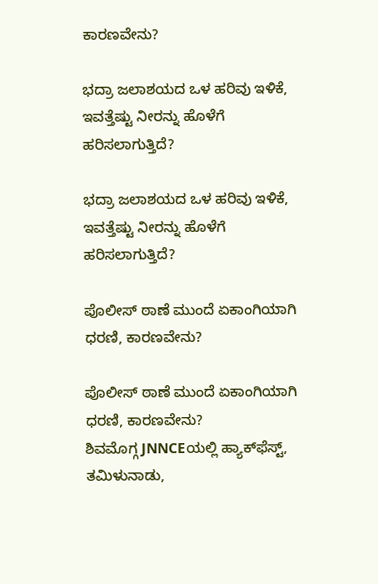ಕಾರಣವೇನು?

ಭದ್ರಾ ಜಲಾಶಯದ ಒಳ ಹರಿವು ಇಳಿಕೆ, ಇವತ್ತೆಷ್ಟು ನೀರನ್ನು ಹೊಳೆಗೆ ಹರಿಸಲಾಗುತ್ತಿದೆ?

ಭದ್ರಾ ಜಲಾಶಯದ ಒಳ ಹರಿವು ಇಳಿಕೆ, ಇವತ್ತೆಷ್ಟು ನೀರನ್ನು ಹೊಳೆಗೆ ಹರಿಸಲಾಗುತ್ತಿದೆ?

ಪೊಲೀಸ್ ಠಾಣೆ ಮುಂದೆ ಏಕಾಂಗಿಯಾಗಿ ಧರಣಿ, ಕಾರಣವೇನು?

ಪೊಲೀಸ್ ಠಾಣೆ ಮುಂದೆ ಏಕಾಂಗಿಯಾಗಿ ಧರಣಿ, ಕಾರಣವೇನು?
ಶಿವಮೊಗ್ಗ JNNCEಯಲ್ಲಿ ಹ್ಯಾಕ್‌ಫೆಸ್ಟ್‌, ತಮಿಳುನಾಡು,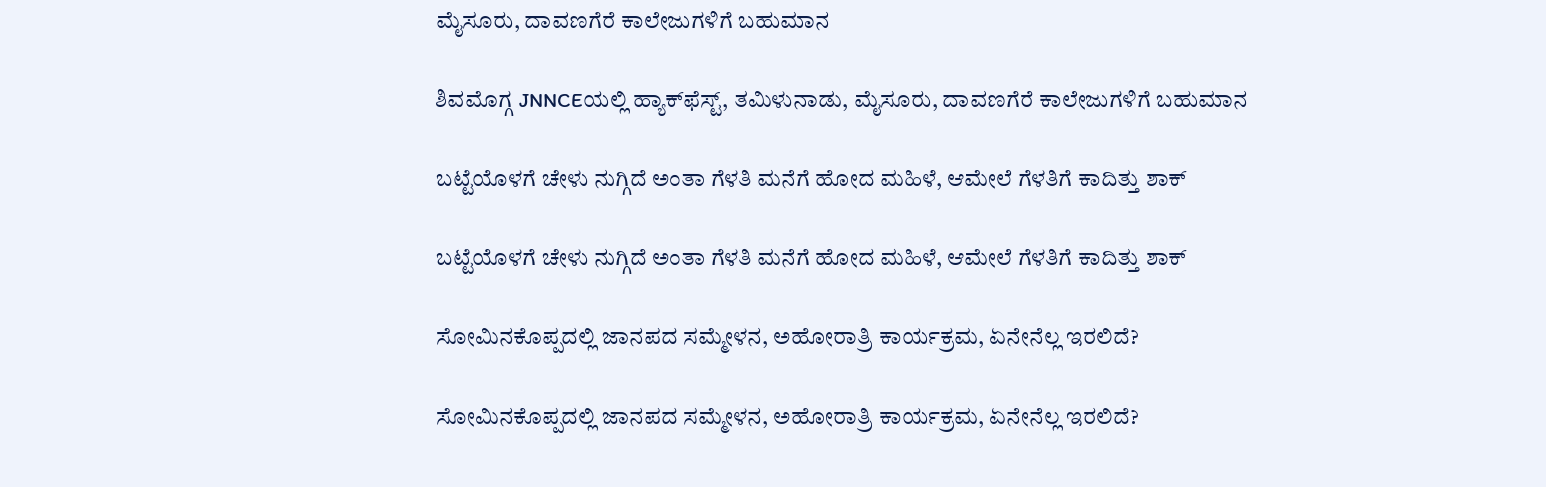ಮೈಸೂರು, ದಾವಣಗೆರೆ ಕಾಲೇಜುಗಳಿಗೆ ಬಹುಮಾನ

ಶಿವಮೊಗ್ಗ JNNCEಯಲ್ಲಿ ಹ್ಯಾಕ್‌ಫೆಸ್ಟ್‌, ತಮಿಳುನಾಡು, ಮೈಸೂರು, ದಾವಣಗೆರೆ ಕಾಲೇಜುಗಳಿಗೆ ಬಹುಮಾನ

ಬಟ್ಟೆಯೊಳಗೆ ಚೇಳು ನುಗ್ಗಿದೆ ಅಂತಾ ಗೆಳತಿ ಮನೆಗೆ ಹೋದ ಮಹಿಳೆ, ಆಮೇಲೆ ಗೆಳತಿಗೆ ಕಾದಿತ್ತು ಶಾಕ್

ಬಟ್ಟೆಯೊಳಗೆ ಚೇಳು ನುಗ್ಗಿದೆ ಅಂತಾ ಗೆಳತಿ ಮನೆಗೆ ಹೋದ ಮಹಿಳೆ, ಆಮೇಲೆ ಗೆಳತಿಗೆ ಕಾದಿತ್ತು ಶಾಕ್

ಸೋಮಿನಕೊಪ್ಪದಲ್ಲಿ ಜಾನಪದ ಸಮ್ಮೇಳನ, ಅಹೋರಾತ್ರಿ ಕಾರ್ಯಕ್ರಮ, ಏನೇನೆಲ್ಲ ಇರಲಿದೆ?

ಸೋಮಿನಕೊಪ್ಪದಲ್ಲಿ ಜಾನಪದ ಸಮ್ಮೇಳನ, ಅಹೋರಾತ್ರಿ ಕಾರ್ಯಕ್ರಮ, ಏನೇನೆಲ್ಲ ಇರಲಿದೆ?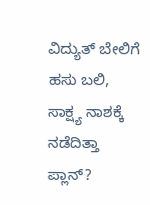ವಿದ್ಯುತ್‌ ಬೇಲಿಗೆ ಹಸು ಬಲಿ, ಸಾಕ್ಷ್ಯ ನಾಶಕ್ಕೆ ನಡೆದಿತ್ತಾ ಪ್ಲಾನ್?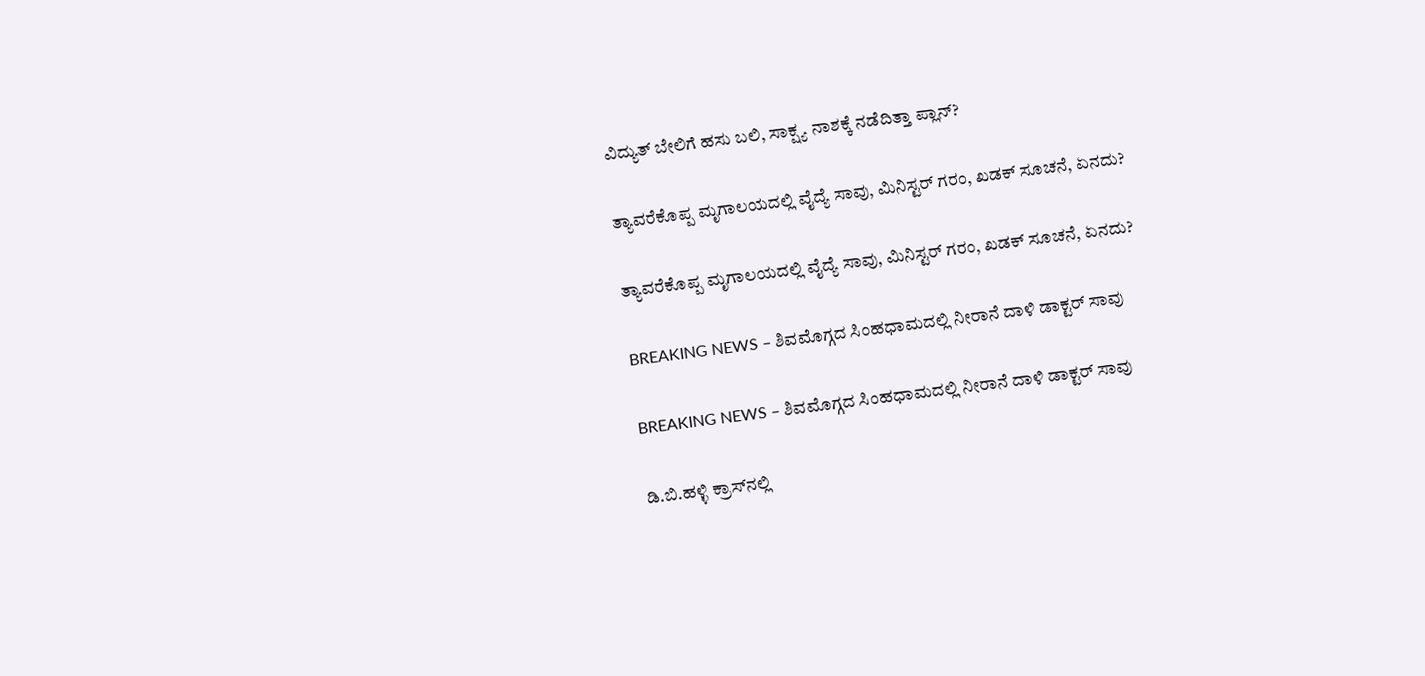ವಿದ್ಯುತ್‌ ಬೇಲಿಗೆ ಹಸು ಬಲಿ, ಸಾಕ್ಷ್ಯ ನಾಶಕ್ಕೆ ನಡೆದಿತ್ತಾ ಪ್ಲಾನ್?

ತ್ಯಾವರೆಕೊಪ್ಪ ಮೃಗಾಲಯದಲ್ಲಿ ವೈದ್ಯೆ ಸಾವು, ಮಿನಿಸ್ಟರ್‌ ಗರಂ, ಖಡಕ್‌ ಸೂಚನೆ, ಏನದು?

ತ್ಯಾವರೆಕೊಪ್ಪ ಮೃಗಾಲಯದಲ್ಲಿ ವೈದ್ಯೆ ಸಾವು, ಮಿನಿಸ್ಟರ್‌ ಗರಂ, ಖಡಕ್‌ ಸೂಚನೆ, ಏನದು?

BREAKING NEWS – ಶಿವಮೊಗ್ಗದ ಸಿಂಹಧಾಮದಲ್ಲಿ ನೀರಾನೆ ದಾಳಿ ಡಾಕ್ಟರ್‌ ಸಾವು

BREAKING NEWS – ಶಿವಮೊಗ್ಗದ ಸಿಂಹಧಾಮದಲ್ಲಿ ನೀರಾನೆ ದಾಳಿ ಡಾಕ್ಟರ್‌ ಸಾವು

ಡಿ.ಬಿ.ಹಳ್ಳಿ ಕ್ರಾಸ್‌ನಲ್ಲಿ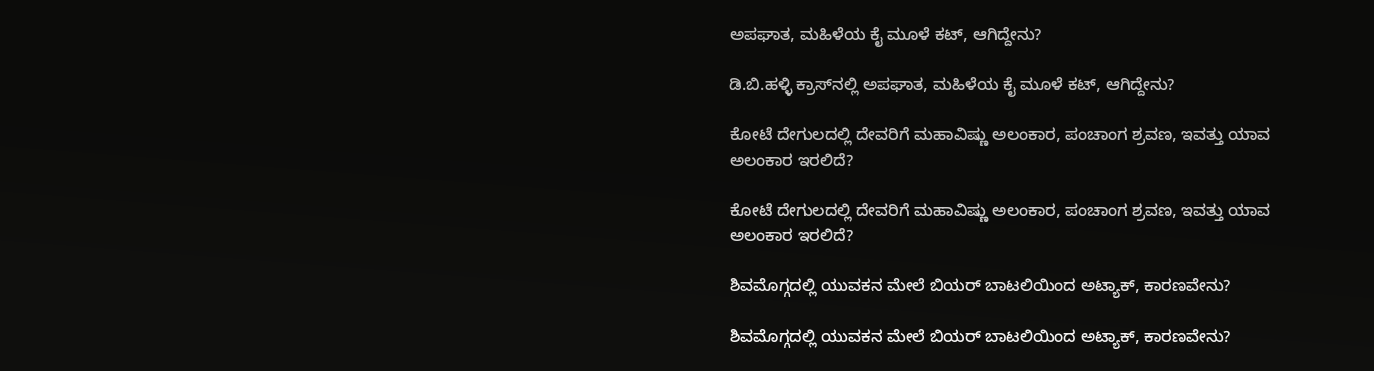ಅಪಘಾತ, ಮಹಿಳೆಯ ಕೈ ಮೂಳೆ ಕಟ್‌, ಆಗಿದ್ದೇನು?

ಡಿ.ಬಿ.ಹಳ್ಳಿ ಕ್ರಾಸ್‌ನಲ್ಲಿ ಅಪಘಾತ, ಮಹಿಳೆಯ ಕೈ ಮೂಳೆ ಕಟ್‌, ಆಗಿದ್ದೇನು?

ಕೋಟೆ ದೇಗುಲದಲ್ಲಿ ದೇವರಿಗೆ ಮಹಾವಿಷ್ಣು ಅಲಂಕಾರ, ಪಂಚಾಂಗ ಶ್ರವಣ, ಇವತ್ತು ಯಾವ ಅಲಂಕಾರ ಇರಲಿದೆ?

ಕೋಟೆ ದೇಗುಲದಲ್ಲಿ ದೇವರಿಗೆ ಮಹಾವಿಷ್ಣು ಅಲಂಕಾರ, ಪಂಚಾಂಗ ಶ್ರವಣ, ಇವತ್ತು ಯಾವ ಅಲಂಕಾರ ಇರಲಿದೆ?

ಶಿವಮೊಗ್ಗದಲ್ಲಿ ಯುವಕನ ಮೇಲೆ ಬಿಯರ್‌ ಬಾಟಲಿಯಿಂದ ಅಟ್ಯಾಕ್‌, ಕಾರಣವೇನು?

ಶಿವಮೊಗ್ಗದಲ್ಲಿ ಯುವಕನ ಮೇಲೆ ಬಿಯರ್‌ ಬಾಟಲಿಯಿಂದ ಅಟ್ಯಾಕ್‌, ಕಾರಣವೇನು?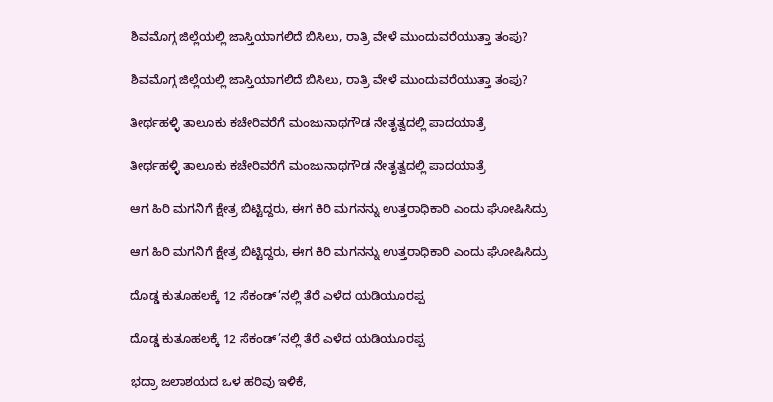ಶಿವಮೊಗ್ಗ ಜಿಲ್ಲೆಯಲ್ಲಿ ಜಾಸ್ತಿಯಾಗಲಿದೆ ಬಿಸಿಲು, ರಾತ್ರಿ ವೇಳೆ ಮುಂದುವರೆಯುತ್ತಾ ತಂಪು?

ಶಿವಮೊಗ್ಗ ಜಿಲ್ಲೆಯಲ್ಲಿ ಜಾಸ್ತಿಯಾಗಲಿದೆ ಬಿಸಿಲು, ರಾತ್ರಿ ವೇಳೆ ಮುಂದುವರೆಯುತ್ತಾ ತಂಪು?

ತೀರ್ಥಹಳ್ಳಿ ತಾಲೂಕು ಕಚೇರಿವರೆಗೆ ಮಂಜುನಾಥಗೌಡ ನೇತೃತ್ವದಲ್ಲಿ ಪಾದಯಾತ್ರೆ

ತೀರ್ಥಹಳ್ಳಿ ತಾಲೂಕು ಕಚೇರಿವರೆಗೆ ಮಂಜುನಾಥಗೌಡ ನೇತೃತ್ವದಲ್ಲಿ ಪಾದಯಾತ್ರೆ

ಆಗ ಹಿರಿ ಮಗನಿಗೆ ಕ್ಷೇತ್ರ ಬಿಟ್ಟಿದ್ದರು, ಈಗ ಕಿರಿ ಮಗನನ್ನು ಉತ್ತರಾಧಿಕಾರಿ ಎಂದು ಘೋಷಿಸಿದ್ರು

ಆಗ ಹಿರಿ ಮಗನಿಗೆ ಕ್ಷೇತ್ರ ಬಿಟ್ಟಿದ್ದರು, ಈಗ ಕಿರಿ ಮಗನನ್ನು ಉತ್ತರಾಧಿಕಾರಿ ಎಂದು ಘೋಷಿಸಿದ್ರು

ದೊಡ್ಡ ಕುತೂಹಲಕ್ಕೆ 12 ಸೆಕಂಡ್’ನಲ್ಲಿ ತೆರೆ ಎಳೆದ ಯಡಿಯೂರಪ್ಪ

ದೊಡ್ಡ ಕುತೂಹಲಕ್ಕೆ 12 ಸೆಕಂಡ್’ನಲ್ಲಿ ತೆರೆ ಎಳೆದ ಯಡಿಯೂರಪ್ಪ

ಭದ್ರಾ ಜಲಾಶಯದ ಒಳ ಹರಿವು ಇಳಿಕೆ,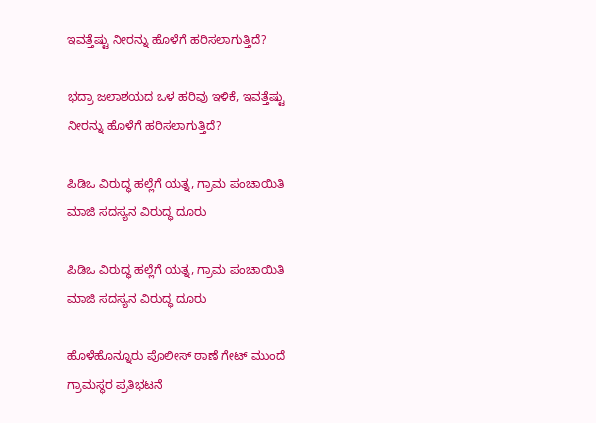ಇವತ್ತೆಷ್ಟು ನೀರನ್ನು ಹೊಳೆಗೆ ಹರಿಸಲಾಗುತ್ತಿದೆ?

ಭದ್ರಾ ಜಲಾಶಯದ ಒಳ ಹರಿವು ಇಳಿಕೆ, ಇವತ್ತೆಷ್ಟು ನೀರನ್ನು ಹೊಳೆಗೆ ಹರಿಸಲಾಗುತ್ತಿದೆ?

ಪಿಡಿಒ ವಿರುದ್ಧ ಹಲ್ಲೆಗೆ ಯತ್ನ, ಗ್ರಾಮ ಪಂಚಾಯಿತಿ ಮಾಜಿ ಸದಸ್ಯನ ವಿರುದ್ಧ ದೂರು

ಪಿಡಿಒ ವಿರುದ್ಧ ಹಲ್ಲೆಗೆ ಯತ್ನ, ಗ್ರಾಮ ಪಂಚಾಯಿತಿ ಮಾಜಿ ಸದಸ್ಯನ ವಿರುದ್ಧ ದೂರು

ಹೊಳೆಹೊನ್ನೂರು ಪೊಲೀಸ್ ಠಾಣೆ ಗೇಟ್ ಮುಂದೆ ಗ್ರಾಮಸ್ಥರ ಪ್ರತಿಭಟನೆ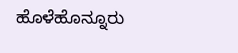ಹೊಳೆಹೊನ್ನೂರು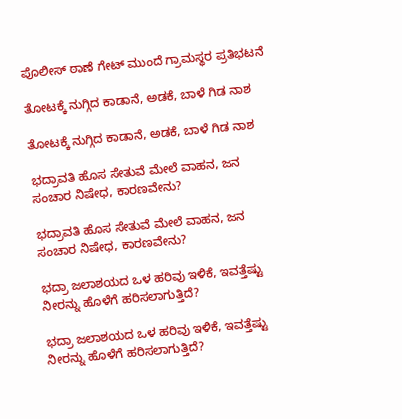ಪೊಲೀಸ್ ಠಾಣೆ ಗೇಟ್ ಮುಂದೆ ಗ್ರಾಮಸ್ಥರ ಪ್ರತಿಭಟನೆ

ತೋಟಕ್ಕೆ ನುಗ್ಗಿದ ಕಾಡಾನೆ, ಅಡಕೆ, ಬಾಳೆ ಗಿಡ ನಾಶ

ತೋಟಕ್ಕೆ ನುಗ್ಗಿದ ಕಾಡಾನೆ, ಅಡಕೆ, ಬಾಳೆ ಗಿಡ ನಾಶ

ಭದ್ರಾವತಿ ಹೊಸ ಸೇತುವೆ ಮೇಲೆ ವಾಹನ, ಜನ ಸಂಚಾರ ನಿಷೇಧ, ಕಾರಣವೇನು?

ಭದ್ರಾವತಿ ಹೊಸ ಸೇತುವೆ ಮೇಲೆ ವಾಹನ, ಜನ ಸಂಚಾರ ನಿಷೇಧ, ಕಾರಣವೇನು?

ಭದ್ರಾ ಜಲಾಶಯದ ಒಳ ಹರಿವು ಇಳಿಕೆ, ಇವತ್ತೆಷ್ಟು ನೀರನ್ನು ಹೊಳೆಗೆ ಹರಿಸಲಾಗುತ್ತಿದೆ?

ಭದ್ರಾ ಜಲಾಶಯದ ಒಳ ಹರಿವು ಇಳಿಕೆ, ಇವತ್ತೆಷ್ಟು ನೀರನ್ನು ಹೊಳೆಗೆ ಹರಿಸಲಾಗುತ್ತಿದೆ?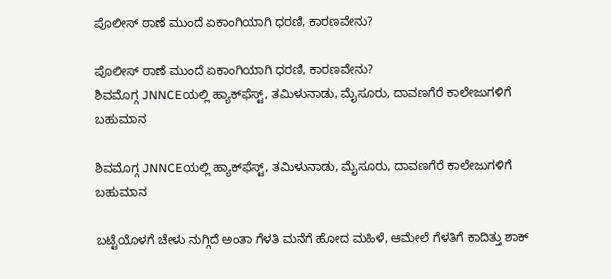ಪೊಲೀಸ್ ಠಾಣೆ ಮುಂದೆ ಏಕಾಂಗಿಯಾಗಿ ಧರಣಿ, ಕಾರಣವೇನು?

ಪೊಲೀಸ್ ಠಾಣೆ ಮುಂದೆ ಏಕಾಂಗಿಯಾಗಿ ಧರಣಿ, ಕಾರಣವೇನು?
ಶಿವಮೊಗ್ಗ JNNCEಯಲ್ಲಿ ಹ್ಯಾಕ್‌ಫೆಸ್ಟ್‌, ತಮಿಳುನಾಡು, ಮೈಸೂರು, ದಾವಣಗೆರೆ ಕಾಲೇಜುಗಳಿಗೆ ಬಹುಮಾನ

ಶಿವಮೊಗ್ಗ JNNCEಯಲ್ಲಿ ಹ್ಯಾಕ್‌ಫೆಸ್ಟ್‌, ತಮಿಳುನಾಡು, ಮೈಸೂರು, ದಾವಣಗೆರೆ ಕಾಲೇಜುಗಳಿಗೆ ಬಹುಮಾನ

ಬಟ್ಟೆಯೊಳಗೆ ಚೇಳು ನುಗ್ಗಿದೆ ಅಂತಾ ಗೆಳತಿ ಮನೆಗೆ ಹೋದ ಮಹಿಳೆ, ಆಮೇಲೆ ಗೆಳತಿಗೆ ಕಾದಿತ್ತು ಶಾಕ್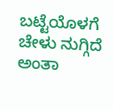ಬಟ್ಟೆಯೊಳಗೆ ಚೇಳು ನುಗ್ಗಿದೆ ಅಂತಾ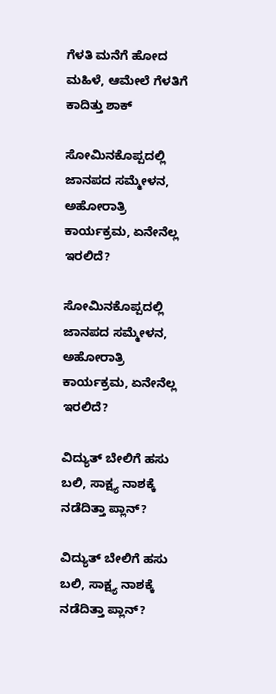ಗೆಳತಿ ಮನೆಗೆ ಹೋದ ಮಹಿಳೆ, ಆಮೇಲೆ ಗೆಳತಿಗೆ ಕಾದಿತ್ತು ಶಾಕ್

ಸೋಮಿನಕೊಪ್ಪದಲ್ಲಿ ಜಾನಪದ ಸಮ್ಮೇಳನ, ಅಹೋರಾತ್ರಿ ಕಾರ್ಯಕ್ರಮ, ಏನೇನೆಲ್ಲ ಇರಲಿದೆ?

ಸೋಮಿನಕೊಪ್ಪದಲ್ಲಿ ಜಾನಪದ ಸಮ್ಮೇಳನ, ಅಹೋರಾತ್ರಿ ಕಾರ್ಯಕ್ರಮ, ಏನೇನೆಲ್ಲ ಇರಲಿದೆ?

ವಿದ್ಯುತ್‌ ಬೇಲಿಗೆ ಹಸು ಬಲಿ, ಸಾಕ್ಷ್ಯ ನಾಶಕ್ಕೆ ನಡೆದಿತ್ತಾ ಪ್ಲಾನ್?

ವಿದ್ಯುತ್‌ ಬೇಲಿಗೆ ಹಸು ಬಲಿ, ಸಾಕ್ಷ್ಯ ನಾಶಕ್ಕೆ ನಡೆದಿತ್ತಾ ಪ್ಲಾನ್?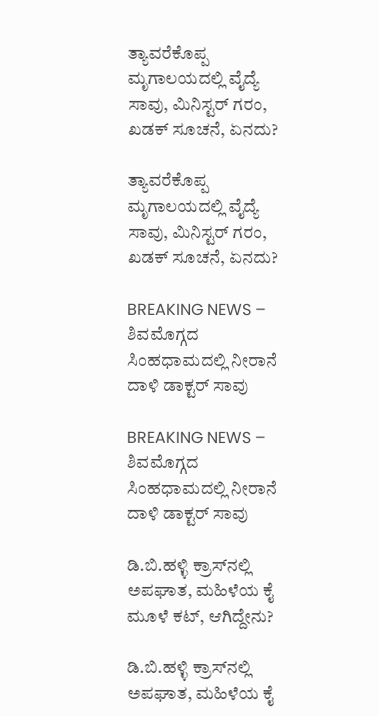ತ್ಯಾವರೆಕೊಪ್ಪ ಮೃಗಾಲಯದಲ್ಲಿ ವೈದ್ಯೆ ಸಾವು, ಮಿನಿಸ್ಟರ್‌ ಗರಂ, ಖಡಕ್‌ ಸೂಚನೆ, ಏನದು?

ತ್ಯಾವರೆಕೊಪ್ಪ ಮೃಗಾಲಯದಲ್ಲಿ ವೈದ್ಯೆ ಸಾವು, ಮಿನಿಸ್ಟರ್‌ ಗರಂ, ಖಡಕ್‌ ಸೂಚನೆ, ಏನದು?

BREAKING NEWS – ಶಿವಮೊಗ್ಗದ ಸಿಂಹಧಾಮದಲ್ಲಿ ನೀರಾನೆ ದಾಳಿ ಡಾಕ್ಟರ್‌ ಸಾವು

BREAKING NEWS – ಶಿವಮೊಗ್ಗದ ಸಿಂಹಧಾಮದಲ್ಲಿ ನೀರಾನೆ ದಾಳಿ ಡಾಕ್ಟರ್‌ ಸಾವು

ಡಿ.ಬಿ.ಹಳ್ಳಿ ಕ್ರಾಸ್‌ನಲ್ಲಿ ಅಪಘಾತ, ಮಹಿಳೆಯ ಕೈ ಮೂಳೆ ಕಟ್‌, ಆಗಿದ್ದೇನು?

ಡಿ.ಬಿ.ಹಳ್ಳಿ ಕ್ರಾಸ್‌ನಲ್ಲಿ ಅಪಘಾತ, ಮಹಿಳೆಯ ಕೈ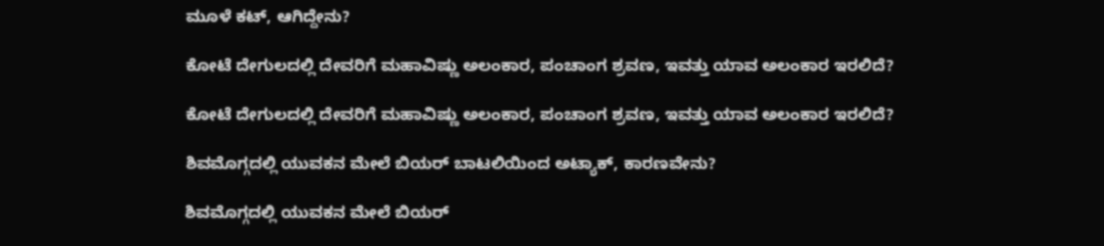ಮೂಳೆ ಕಟ್‌, ಆಗಿದ್ದೇನು?

ಕೋಟೆ ದೇಗುಲದಲ್ಲಿ ದೇವರಿಗೆ ಮಹಾವಿಷ್ಣು ಅಲಂಕಾರ, ಪಂಚಾಂಗ ಶ್ರವಣ, ಇವತ್ತು ಯಾವ ಅಲಂಕಾರ ಇರಲಿದೆ?

ಕೋಟೆ ದೇಗುಲದಲ್ಲಿ ದೇವರಿಗೆ ಮಹಾವಿಷ್ಣು ಅಲಂಕಾರ, ಪಂಚಾಂಗ ಶ್ರವಣ, ಇವತ್ತು ಯಾವ ಅಲಂಕಾರ ಇರಲಿದೆ?

ಶಿವಮೊಗ್ಗದಲ್ಲಿ ಯುವಕನ ಮೇಲೆ ಬಿಯರ್‌ ಬಾಟಲಿಯಿಂದ ಅಟ್ಯಾಕ್‌, ಕಾರಣವೇನು?

ಶಿವಮೊಗ್ಗದಲ್ಲಿ ಯುವಕನ ಮೇಲೆ ಬಿಯರ್‌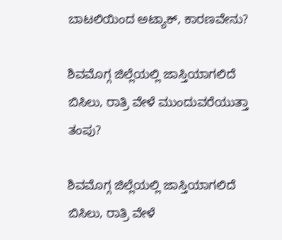ಬಾಟಲಿಯಿಂದ ಅಟ್ಯಾಕ್‌, ಕಾರಣವೇನು?

ಶಿವಮೊಗ್ಗ ಜಿಲ್ಲೆಯಲ್ಲಿ ಜಾಸ್ತಿಯಾಗಲಿದೆ ಬಿಸಿಲು, ರಾತ್ರಿ ವೇಳೆ ಮುಂದುವರೆಯುತ್ತಾ ತಂಪು?

ಶಿವಮೊಗ್ಗ ಜಿಲ್ಲೆಯಲ್ಲಿ ಜಾಸ್ತಿಯಾಗಲಿದೆ ಬಿಸಿಲು, ರಾತ್ರಿ ವೇಳೆ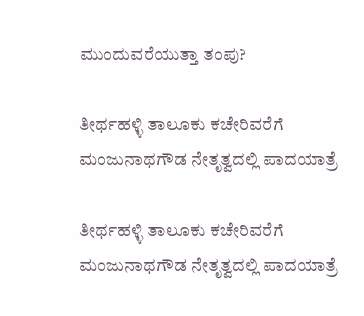ಮುಂದುವರೆಯುತ್ತಾ ತಂಪು?

ತೀರ್ಥಹಳ್ಳಿ ತಾಲೂಕು ಕಚೇರಿವರೆಗೆ ಮಂಜುನಾಥಗೌಡ ನೇತೃತ್ವದಲ್ಲಿ ಪಾದಯಾತ್ರೆ

ತೀರ್ಥಹಳ್ಳಿ ತಾಲೂಕು ಕಚೇರಿವರೆಗೆ ಮಂಜುನಾಥಗೌಡ ನೇತೃತ್ವದಲ್ಲಿ ಪಾದಯಾತ್ರೆ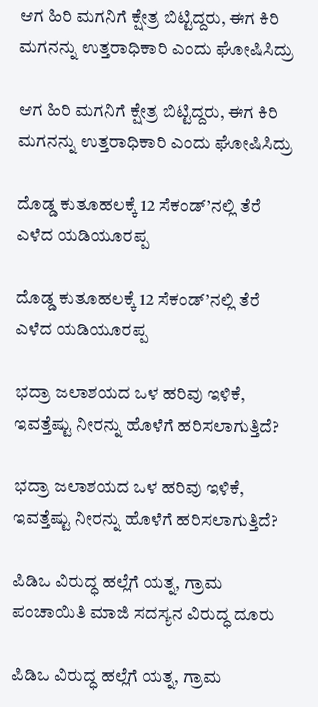ಆಗ ಹಿರಿ ಮಗನಿಗೆ ಕ್ಷೇತ್ರ ಬಿಟ್ಟಿದ್ದರು, ಈಗ ಕಿರಿ ಮಗನನ್ನು ಉತ್ತರಾಧಿಕಾರಿ ಎಂದು ಘೋಷಿಸಿದ್ರು

ಆಗ ಹಿರಿ ಮಗನಿಗೆ ಕ್ಷೇತ್ರ ಬಿಟ್ಟಿದ್ದರು, ಈಗ ಕಿರಿ ಮಗನನ್ನು ಉತ್ತರಾಧಿಕಾರಿ ಎಂದು ಘೋಷಿಸಿದ್ರು

ದೊಡ್ಡ ಕುತೂಹಲಕ್ಕೆ 12 ಸೆಕಂಡ್’ನಲ್ಲಿ ತೆರೆ ಎಳೆದ ಯಡಿಯೂರಪ್ಪ

ದೊಡ್ಡ ಕುತೂಹಲಕ್ಕೆ 12 ಸೆಕಂಡ್’ನಲ್ಲಿ ತೆರೆ ಎಳೆದ ಯಡಿಯೂರಪ್ಪ

ಭದ್ರಾ ಜಲಾಶಯದ ಒಳ ಹರಿವು ಇಳಿಕೆ, ಇವತ್ತೆಷ್ಟು ನೀರನ್ನು ಹೊಳೆಗೆ ಹರಿಸಲಾಗುತ್ತಿದೆ?

ಭದ್ರಾ ಜಲಾಶಯದ ಒಳ ಹರಿವು ಇಳಿಕೆ, ಇವತ್ತೆಷ್ಟು ನೀರನ್ನು ಹೊಳೆಗೆ ಹರಿಸಲಾಗುತ್ತಿದೆ?

ಪಿಡಿಒ ವಿರುದ್ಧ ಹಲ್ಲೆಗೆ ಯತ್ನ, ಗ್ರಾಮ ಪಂಚಾಯಿತಿ ಮಾಜಿ ಸದಸ್ಯನ ವಿರುದ್ಧ ದೂರು

ಪಿಡಿಒ ವಿರುದ್ಧ ಹಲ್ಲೆಗೆ ಯತ್ನ, ಗ್ರಾಮ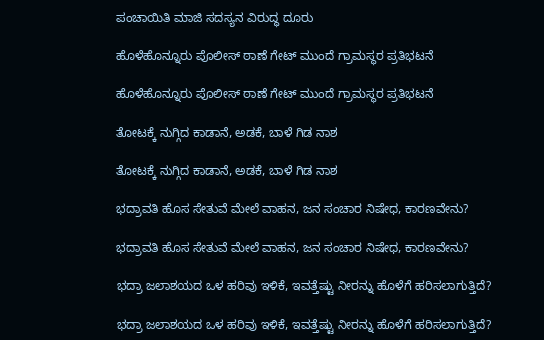ಪಂಚಾಯಿತಿ ಮಾಜಿ ಸದಸ್ಯನ ವಿರುದ್ಧ ದೂರು

ಹೊಳೆಹೊನ್ನೂರು ಪೊಲೀಸ್ ಠಾಣೆ ಗೇಟ್ ಮುಂದೆ ಗ್ರಾಮಸ್ಥರ ಪ್ರತಿಭಟನೆ

ಹೊಳೆಹೊನ್ನೂರು ಪೊಲೀಸ್ ಠಾಣೆ ಗೇಟ್ ಮುಂದೆ ಗ್ರಾಮಸ್ಥರ ಪ್ರತಿಭಟನೆ

ತೋಟಕ್ಕೆ ನುಗ್ಗಿದ ಕಾಡಾನೆ, ಅಡಕೆ, ಬಾಳೆ ಗಿಡ ನಾಶ

ತೋಟಕ್ಕೆ ನುಗ್ಗಿದ ಕಾಡಾನೆ, ಅಡಕೆ, ಬಾಳೆ ಗಿಡ ನಾಶ

ಭದ್ರಾವತಿ ಹೊಸ ಸೇತುವೆ ಮೇಲೆ ವಾಹನ, ಜನ ಸಂಚಾರ ನಿಷೇಧ, ಕಾರಣವೇನು?

ಭದ್ರಾವತಿ ಹೊಸ ಸೇತುವೆ ಮೇಲೆ ವಾಹನ, ಜನ ಸಂಚಾರ ನಿಷೇಧ, ಕಾರಣವೇನು?

ಭದ್ರಾ ಜಲಾಶಯದ ಒಳ ಹರಿವು ಇಳಿಕೆ, ಇವತ್ತೆಷ್ಟು ನೀರನ್ನು ಹೊಳೆಗೆ ಹರಿಸಲಾಗುತ್ತಿದೆ?

ಭದ್ರಾ ಜಲಾಶಯದ ಒಳ ಹರಿವು ಇಳಿಕೆ, ಇವತ್ತೆಷ್ಟು ನೀರನ್ನು ಹೊಳೆಗೆ ಹರಿಸಲಾಗುತ್ತಿದೆ?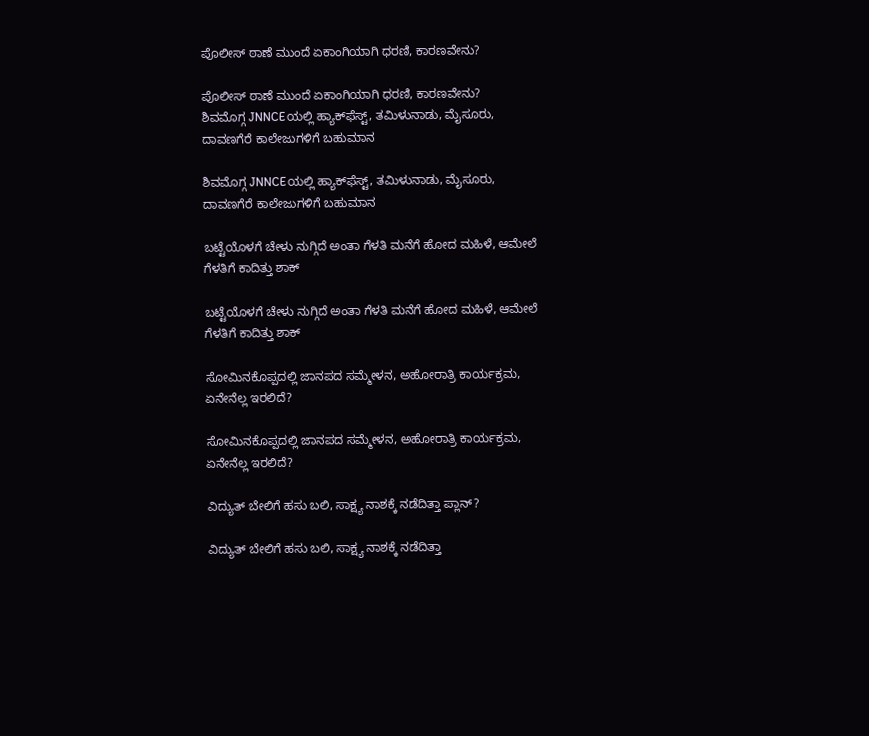ಪೊಲೀಸ್ ಠಾಣೆ ಮುಂದೆ ಏಕಾಂಗಿಯಾಗಿ ಧರಣಿ, ಕಾರಣವೇನು?

ಪೊಲೀಸ್ ಠಾಣೆ ಮುಂದೆ ಏಕಾಂಗಿಯಾಗಿ ಧರಣಿ, ಕಾರಣವೇನು?
ಶಿವಮೊಗ್ಗ JNNCEಯಲ್ಲಿ ಹ್ಯಾಕ್‌ಫೆಸ್ಟ್‌, ತಮಿಳುನಾಡು, ಮೈಸೂರು, ದಾವಣಗೆರೆ ಕಾಲೇಜುಗಳಿಗೆ ಬಹುಮಾನ

ಶಿವಮೊಗ್ಗ JNNCEಯಲ್ಲಿ ಹ್ಯಾಕ್‌ಫೆಸ್ಟ್‌, ತಮಿಳುನಾಡು, ಮೈಸೂರು, ದಾವಣಗೆರೆ ಕಾಲೇಜುಗಳಿಗೆ ಬಹುಮಾನ

ಬಟ್ಟೆಯೊಳಗೆ ಚೇಳು ನುಗ್ಗಿದೆ ಅಂತಾ ಗೆಳತಿ ಮನೆಗೆ ಹೋದ ಮಹಿಳೆ, ಆಮೇಲೆ ಗೆಳತಿಗೆ ಕಾದಿತ್ತು ಶಾಕ್

ಬಟ್ಟೆಯೊಳಗೆ ಚೇಳು ನುಗ್ಗಿದೆ ಅಂತಾ ಗೆಳತಿ ಮನೆಗೆ ಹೋದ ಮಹಿಳೆ, ಆಮೇಲೆ ಗೆಳತಿಗೆ ಕಾದಿತ್ತು ಶಾಕ್

ಸೋಮಿನಕೊಪ್ಪದಲ್ಲಿ ಜಾನಪದ ಸಮ್ಮೇಳನ, ಅಹೋರಾತ್ರಿ ಕಾರ್ಯಕ್ರಮ, ಏನೇನೆಲ್ಲ ಇರಲಿದೆ?

ಸೋಮಿನಕೊಪ್ಪದಲ್ಲಿ ಜಾನಪದ ಸಮ್ಮೇಳನ, ಅಹೋರಾತ್ರಿ ಕಾರ್ಯಕ್ರಮ, ಏನೇನೆಲ್ಲ ಇರಲಿದೆ?

ವಿದ್ಯುತ್‌ ಬೇಲಿಗೆ ಹಸು ಬಲಿ, ಸಾಕ್ಷ್ಯ ನಾಶಕ್ಕೆ ನಡೆದಿತ್ತಾ ಪ್ಲಾನ್?

ವಿದ್ಯುತ್‌ ಬೇಲಿಗೆ ಹಸು ಬಲಿ, ಸಾಕ್ಷ್ಯ ನಾಶಕ್ಕೆ ನಡೆದಿತ್ತಾ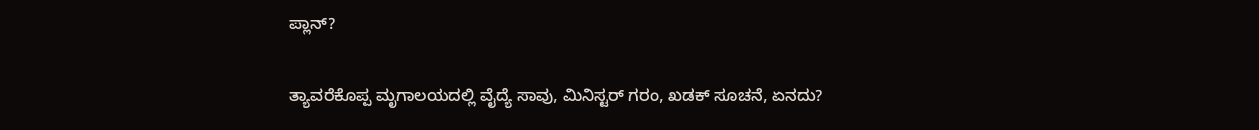ಪ್ಲಾನ್?

ತ್ಯಾವರೆಕೊಪ್ಪ ಮೃಗಾಲಯದಲ್ಲಿ ವೈದ್ಯೆ ಸಾವು, ಮಿನಿಸ್ಟರ್‌ ಗರಂ, ಖಡಕ್‌ ಸೂಚನೆ, ಏನದು?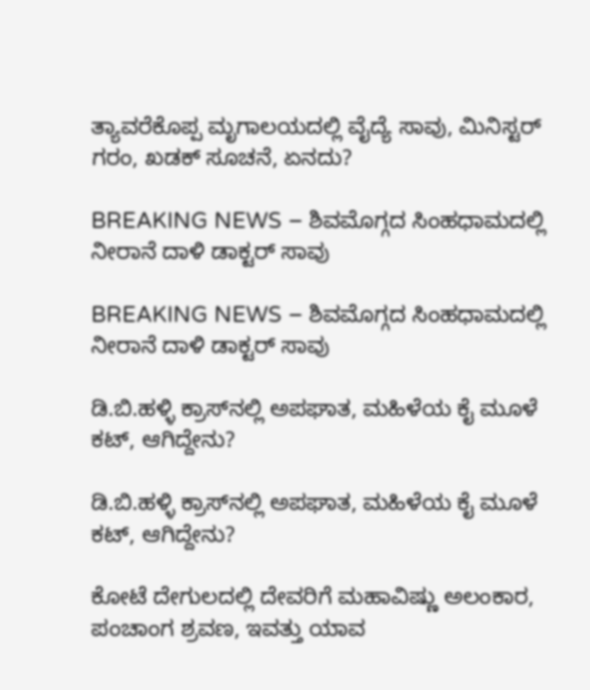ತ್ಯಾವರೆಕೊಪ್ಪ ಮೃಗಾಲಯದಲ್ಲಿ ವೈದ್ಯೆ ಸಾವು, ಮಿನಿಸ್ಟರ್‌ ಗರಂ, ಖಡಕ್‌ ಸೂಚನೆ, ಏನದು?

BREAKING NEWS – ಶಿವಮೊಗ್ಗದ ಸಿಂಹಧಾಮದಲ್ಲಿ ನೀರಾನೆ ದಾಳಿ ಡಾಕ್ಟರ್‌ ಸಾವು

BREAKING NEWS – ಶಿವಮೊಗ್ಗದ ಸಿಂಹಧಾಮದಲ್ಲಿ ನೀರಾನೆ ದಾಳಿ ಡಾಕ್ಟರ್‌ ಸಾವು

ಡಿ.ಬಿ.ಹಳ್ಳಿ ಕ್ರಾಸ್‌ನಲ್ಲಿ ಅಪಘಾತ, ಮಹಿಳೆಯ ಕೈ ಮೂಳೆ ಕಟ್‌, ಆಗಿದ್ದೇನು?

ಡಿ.ಬಿ.ಹಳ್ಳಿ ಕ್ರಾಸ್‌ನಲ್ಲಿ ಅಪಘಾತ, ಮಹಿಳೆಯ ಕೈ ಮೂಳೆ ಕಟ್‌, ಆಗಿದ್ದೇನು?

ಕೋಟೆ ದೇಗುಲದಲ್ಲಿ ದೇವರಿಗೆ ಮಹಾವಿಷ್ಣು ಅಲಂಕಾರ, ಪಂಚಾಂಗ ಶ್ರವಣ, ಇವತ್ತು ಯಾವ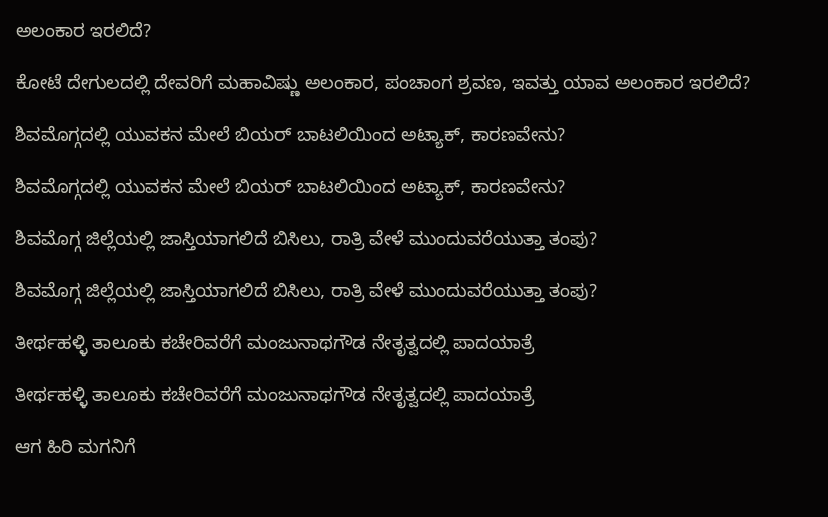ಅಲಂಕಾರ ಇರಲಿದೆ?

ಕೋಟೆ ದೇಗುಲದಲ್ಲಿ ದೇವರಿಗೆ ಮಹಾವಿಷ್ಣು ಅಲಂಕಾರ, ಪಂಚಾಂಗ ಶ್ರವಣ, ಇವತ್ತು ಯಾವ ಅಲಂಕಾರ ಇರಲಿದೆ?

ಶಿವಮೊಗ್ಗದಲ್ಲಿ ಯುವಕನ ಮೇಲೆ ಬಿಯರ್‌ ಬಾಟಲಿಯಿಂದ ಅಟ್ಯಾಕ್‌, ಕಾರಣವೇನು?

ಶಿವಮೊಗ್ಗದಲ್ಲಿ ಯುವಕನ ಮೇಲೆ ಬಿಯರ್‌ ಬಾಟಲಿಯಿಂದ ಅಟ್ಯಾಕ್‌, ಕಾರಣವೇನು?

ಶಿವಮೊಗ್ಗ ಜಿಲ್ಲೆಯಲ್ಲಿ ಜಾಸ್ತಿಯಾಗಲಿದೆ ಬಿಸಿಲು, ರಾತ್ರಿ ವೇಳೆ ಮುಂದುವರೆಯುತ್ತಾ ತಂಪು?

ಶಿವಮೊಗ್ಗ ಜಿಲ್ಲೆಯಲ್ಲಿ ಜಾಸ್ತಿಯಾಗಲಿದೆ ಬಿಸಿಲು, ರಾತ್ರಿ ವೇಳೆ ಮುಂದುವರೆಯುತ್ತಾ ತಂಪು?

ತೀರ್ಥಹಳ್ಳಿ ತಾಲೂಕು ಕಚೇರಿವರೆಗೆ ಮಂಜುನಾಥಗೌಡ ನೇತೃತ್ವದಲ್ಲಿ ಪಾದಯಾತ್ರೆ

ತೀರ್ಥಹಳ್ಳಿ ತಾಲೂಕು ಕಚೇರಿವರೆಗೆ ಮಂಜುನಾಥಗೌಡ ನೇತೃತ್ವದಲ್ಲಿ ಪಾದಯಾತ್ರೆ

ಆಗ ಹಿರಿ ಮಗನಿಗೆ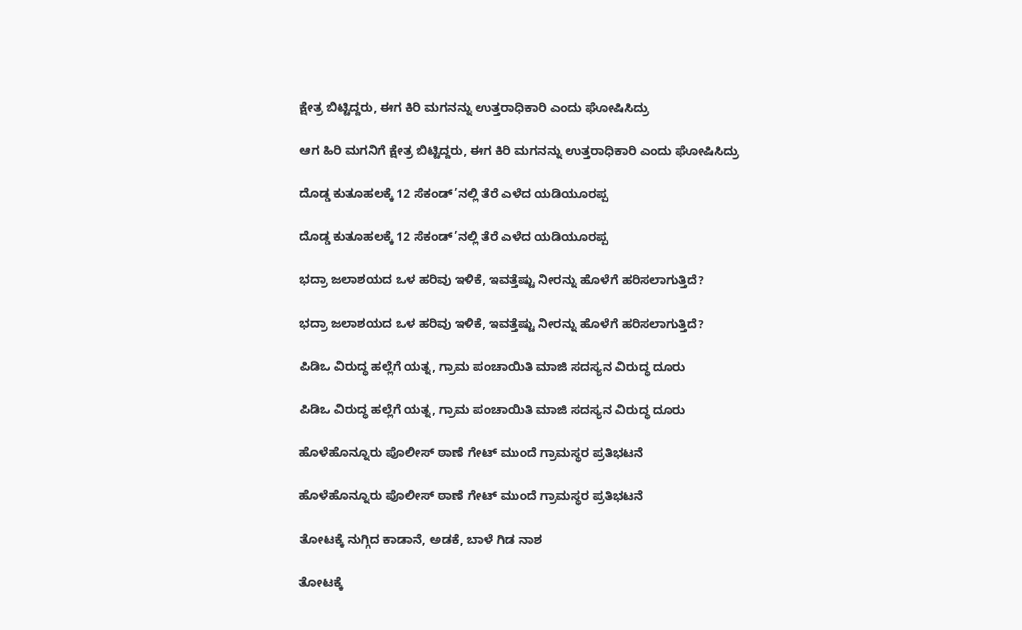ಕ್ಷೇತ್ರ ಬಿಟ್ಟಿದ್ದರು, ಈಗ ಕಿರಿ ಮಗನನ್ನು ಉತ್ತರಾಧಿಕಾರಿ ಎಂದು ಘೋಷಿಸಿದ್ರು

ಆಗ ಹಿರಿ ಮಗನಿಗೆ ಕ್ಷೇತ್ರ ಬಿಟ್ಟಿದ್ದರು, ಈಗ ಕಿರಿ ಮಗನನ್ನು ಉತ್ತರಾಧಿಕಾರಿ ಎಂದು ಘೋಷಿಸಿದ್ರು

ದೊಡ್ಡ ಕುತೂಹಲಕ್ಕೆ 12 ಸೆಕಂಡ್’ನಲ್ಲಿ ತೆರೆ ಎಳೆದ ಯಡಿಯೂರಪ್ಪ

ದೊಡ್ಡ ಕುತೂಹಲಕ್ಕೆ 12 ಸೆಕಂಡ್’ನಲ್ಲಿ ತೆರೆ ಎಳೆದ ಯಡಿಯೂರಪ್ಪ

ಭದ್ರಾ ಜಲಾಶಯದ ಒಳ ಹರಿವು ಇಳಿಕೆ, ಇವತ್ತೆಷ್ಟು ನೀರನ್ನು ಹೊಳೆಗೆ ಹರಿಸಲಾಗುತ್ತಿದೆ?

ಭದ್ರಾ ಜಲಾಶಯದ ಒಳ ಹರಿವು ಇಳಿಕೆ, ಇವತ್ತೆಷ್ಟು ನೀರನ್ನು ಹೊಳೆಗೆ ಹರಿಸಲಾಗುತ್ತಿದೆ?

ಪಿಡಿಒ ವಿರುದ್ಧ ಹಲ್ಲೆಗೆ ಯತ್ನ, ಗ್ರಾಮ ಪಂಚಾಯಿತಿ ಮಾಜಿ ಸದಸ್ಯನ ವಿರುದ್ಧ ದೂರು

ಪಿಡಿಒ ವಿರುದ್ಧ ಹಲ್ಲೆಗೆ ಯತ್ನ, ಗ್ರಾಮ ಪಂಚಾಯಿತಿ ಮಾಜಿ ಸದಸ್ಯನ ವಿರುದ್ಧ ದೂರು

ಹೊಳೆಹೊನ್ನೂರು ಪೊಲೀಸ್ ಠಾಣೆ ಗೇಟ್ ಮುಂದೆ ಗ್ರಾಮಸ್ಥರ ಪ್ರತಿಭಟನೆ

ಹೊಳೆಹೊನ್ನೂರು ಪೊಲೀಸ್ ಠಾಣೆ ಗೇಟ್ ಮುಂದೆ ಗ್ರಾಮಸ್ಥರ ಪ್ರತಿಭಟನೆ

ತೋಟಕ್ಕೆ ನುಗ್ಗಿದ ಕಾಡಾನೆ, ಅಡಕೆ, ಬಾಳೆ ಗಿಡ ನಾಶ

ತೋಟಕ್ಕೆ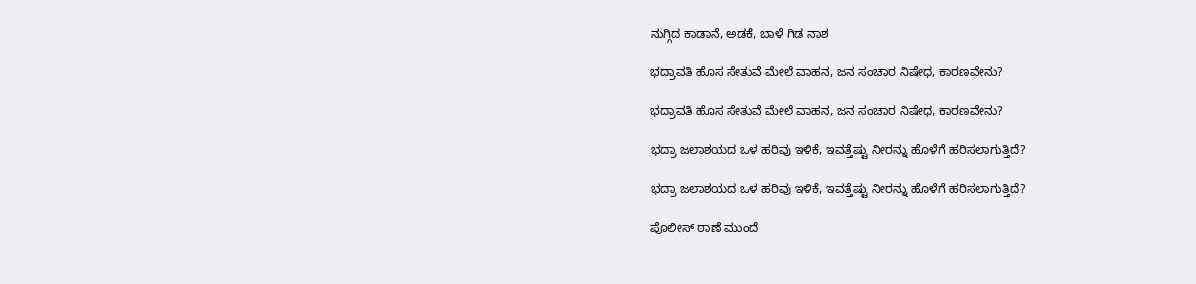ನುಗ್ಗಿದ ಕಾಡಾನೆ, ಅಡಕೆ, ಬಾಳೆ ಗಿಡ ನಾಶ

ಭದ್ರಾವತಿ ಹೊಸ ಸೇತುವೆ ಮೇಲೆ ವಾಹನ, ಜನ ಸಂಚಾರ ನಿಷೇಧ, ಕಾರಣವೇನು?

ಭದ್ರಾವತಿ ಹೊಸ ಸೇತುವೆ ಮೇಲೆ ವಾಹನ, ಜನ ಸಂಚಾರ ನಿಷೇಧ, ಕಾರಣವೇನು?

ಭದ್ರಾ ಜಲಾಶಯದ ಒಳ ಹರಿವು ಇಳಿಕೆ, ಇವತ್ತೆಷ್ಟು ನೀರನ್ನು ಹೊಳೆಗೆ ಹರಿಸಲಾಗುತ್ತಿದೆ?

ಭದ್ರಾ ಜಲಾಶಯದ ಒಳ ಹರಿವು ಇಳಿಕೆ, ಇವತ್ತೆಷ್ಟು ನೀರನ್ನು ಹೊಳೆಗೆ ಹರಿಸಲಾಗುತ್ತಿದೆ?

ಪೊಲೀಸ್ ಠಾಣೆ ಮುಂದೆ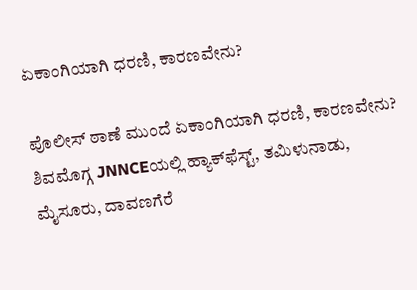ಏಕಾಂಗಿಯಾಗಿ ಧರಣಿ, ಕಾರಣವೇನು?

ಪೊಲೀಸ್ ಠಾಣೆ ಮುಂದೆ ಏಕಾಂಗಿಯಾಗಿ ಧರಣಿ, ಕಾರಣವೇನು?
ಶಿವಮೊಗ್ಗ JNNCEಯಲ್ಲಿ ಹ್ಯಾಕ್‌ಫೆಸ್ಟ್‌, ತಮಿಳುನಾಡು, ಮೈಸೂರು, ದಾವಣಗೆರೆ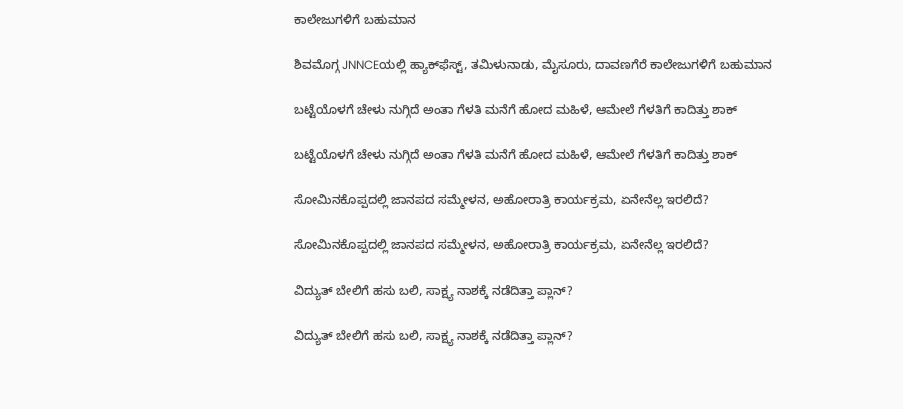ಕಾಲೇಜುಗಳಿಗೆ ಬಹುಮಾನ

ಶಿವಮೊಗ್ಗ JNNCEಯಲ್ಲಿ ಹ್ಯಾಕ್‌ಫೆಸ್ಟ್‌, ತಮಿಳುನಾಡು, ಮೈಸೂರು, ದಾವಣಗೆರೆ ಕಾಲೇಜುಗಳಿಗೆ ಬಹುಮಾನ

ಬಟ್ಟೆಯೊಳಗೆ ಚೇಳು ನುಗ್ಗಿದೆ ಅಂತಾ ಗೆಳತಿ ಮನೆಗೆ ಹೋದ ಮಹಿಳೆ, ಆಮೇಲೆ ಗೆಳತಿಗೆ ಕಾದಿತ್ತು ಶಾಕ್

ಬಟ್ಟೆಯೊಳಗೆ ಚೇಳು ನುಗ್ಗಿದೆ ಅಂತಾ ಗೆಳತಿ ಮನೆಗೆ ಹೋದ ಮಹಿಳೆ, ಆಮೇಲೆ ಗೆಳತಿಗೆ ಕಾದಿತ್ತು ಶಾಕ್

ಸೋಮಿನಕೊಪ್ಪದಲ್ಲಿ ಜಾನಪದ ಸಮ್ಮೇಳನ, ಅಹೋರಾತ್ರಿ ಕಾರ್ಯಕ್ರಮ, ಏನೇನೆಲ್ಲ ಇರಲಿದೆ?

ಸೋಮಿನಕೊಪ್ಪದಲ್ಲಿ ಜಾನಪದ ಸಮ್ಮೇಳನ, ಅಹೋರಾತ್ರಿ ಕಾರ್ಯಕ್ರಮ, ಏನೇನೆಲ್ಲ ಇರಲಿದೆ?

ವಿದ್ಯುತ್‌ ಬೇಲಿಗೆ ಹಸು ಬಲಿ, ಸಾಕ್ಷ್ಯ ನಾಶಕ್ಕೆ ನಡೆದಿತ್ತಾ ಪ್ಲಾನ್?

ವಿದ್ಯುತ್‌ ಬೇಲಿಗೆ ಹಸು ಬಲಿ, ಸಾಕ್ಷ್ಯ ನಾಶಕ್ಕೆ ನಡೆದಿತ್ತಾ ಪ್ಲಾನ್?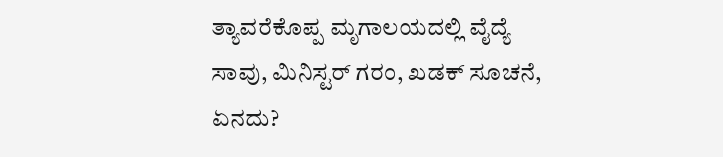ತ್ಯಾವರೆಕೊಪ್ಪ ಮೃಗಾಲಯದಲ್ಲಿ ವೈದ್ಯೆ ಸಾವು, ಮಿನಿಸ್ಟರ್‌ ಗರಂ, ಖಡಕ್‌ ಸೂಚನೆ, ಏನದು?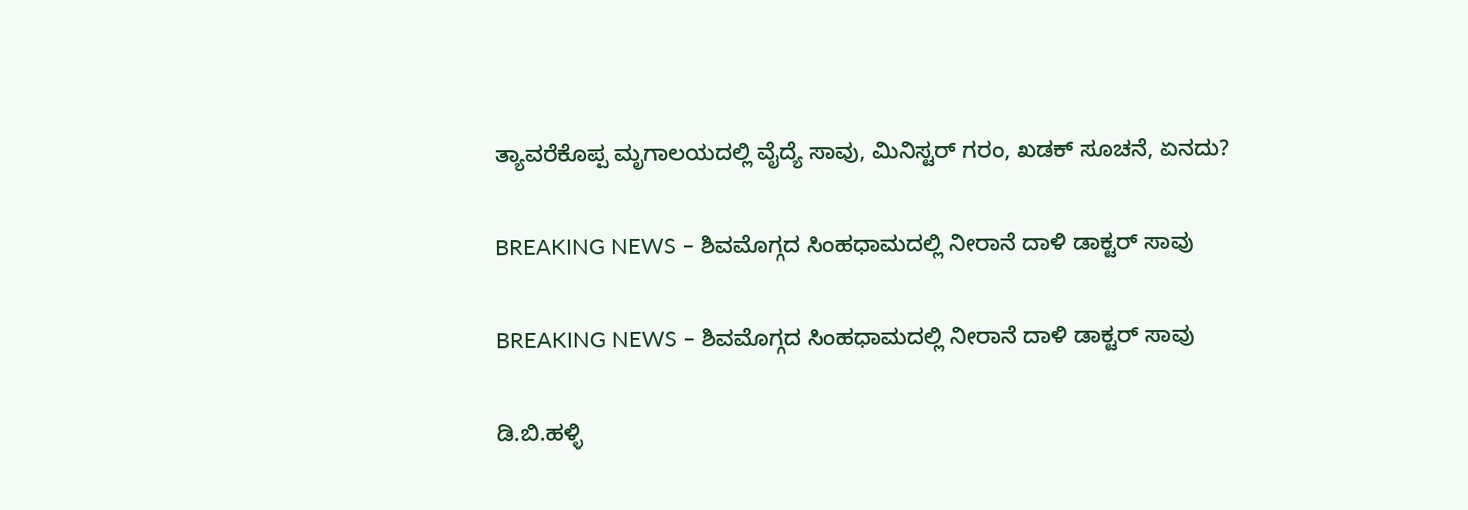ತ್ಯಾವರೆಕೊಪ್ಪ ಮೃಗಾಲಯದಲ್ಲಿ ವೈದ್ಯೆ ಸಾವು, ಮಿನಿಸ್ಟರ್‌ ಗರಂ, ಖಡಕ್‌ ಸೂಚನೆ, ಏನದು?

BREAKING NEWS – ಶಿವಮೊಗ್ಗದ ಸಿಂಹಧಾಮದಲ್ಲಿ ನೀರಾನೆ ದಾಳಿ ಡಾಕ್ಟರ್‌ ಸಾವು

BREAKING NEWS – ಶಿವಮೊಗ್ಗದ ಸಿಂಹಧಾಮದಲ್ಲಿ ನೀರಾನೆ ದಾಳಿ ಡಾಕ್ಟರ್‌ ಸಾವು

ಡಿ.ಬಿ.ಹಳ್ಳಿ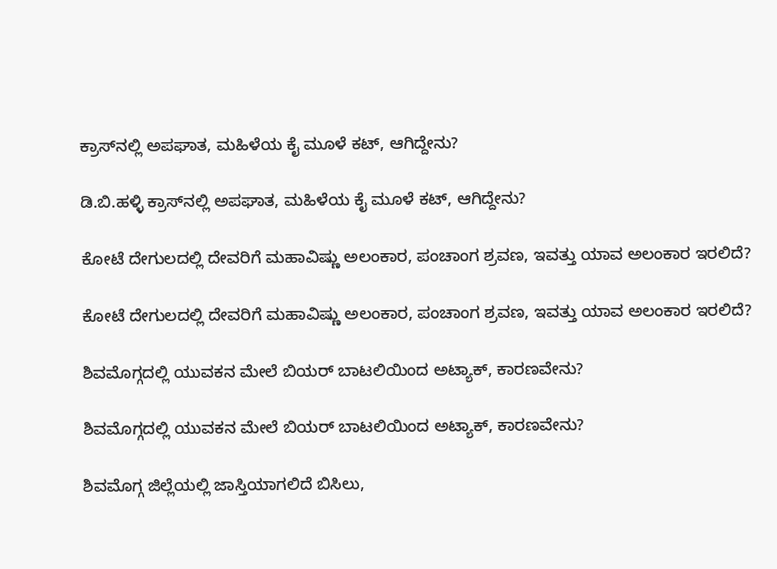ಕ್ರಾಸ್‌ನಲ್ಲಿ ಅಪಘಾತ, ಮಹಿಳೆಯ ಕೈ ಮೂಳೆ ಕಟ್‌, ಆಗಿದ್ದೇನು?

ಡಿ.ಬಿ.ಹಳ್ಳಿ ಕ್ರಾಸ್‌ನಲ್ಲಿ ಅಪಘಾತ, ಮಹಿಳೆಯ ಕೈ ಮೂಳೆ ಕಟ್‌, ಆಗಿದ್ದೇನು?

ಕೋಟೆ ದೇಗುಲದಲ್ಲಿ ದೇವರಿಗೆ ಮಹಾವಿಷ್ಣು ಅಲಂಕಾರ, ಪಂಚಾಂಗ ಶ್ರವಣ, ಇವತ್ತು ಯಾವ ಅಲಂಕಾರ ಇರಲಿದೆ?

ಕೋಟೆ ದೇಗುಲದಲ್ಲಿ ದೇವರಿಗೆ ಮಹಾವಿಷ್ಣು ಅಲಂಕಾರ, ಪಂಚಾಂಗ ಶ್ರವಣ, ಇವತ್ತು ಯಾವ ಅಲಂಕಾರ ಇರಲಿದೆ?

ಶಿವಮೊಗ್ಗದಲ್ಲಿ ಯುವಕನ ಮೇಲೆ ಬಿಯರ್‌ ಬಾಟಲಿಯಿಂದ ಅಟ್ಯಾಕ್‌, ಕಾರಣವೇನು?

ಶಿವಮೊಗ್ಗದಲ್ಲಿ ಯುವಕನ ಮೇಲೆ ಬಿಯರ್‌ ಬಾಟಲಿಯಿಂದ ಅಟ್ಯಾಕ್‌, ಕಾರಣವೇನು?

ಶಿವಮೊಗ್ಗ ಜಿಲ್ಲೆಯಲ್ಲಿ ಜಾಸ್ತಿಯಾಗಲಿದೆ ಬಿಸಿಲು,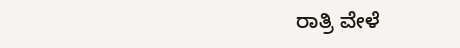ರಾತ್ರಿ ವೇಳೆ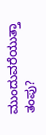ಮುಂದುವರೆಯುತ್ತಾ ತಂಪು?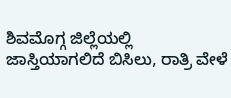ಶಿವಮೊಗ್ಗ ಜಿಲ್ಲೆಯಲ್ಲಿ ಜಾಸ್ತಿಯಾಗಲಿದೆ ಬಿಸಿಲು, ರಾತ್ರಿ ವೇಳೆ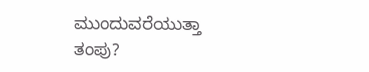ಮುಂದುವರೆಯುತ್ತಾ ತಂಪು?